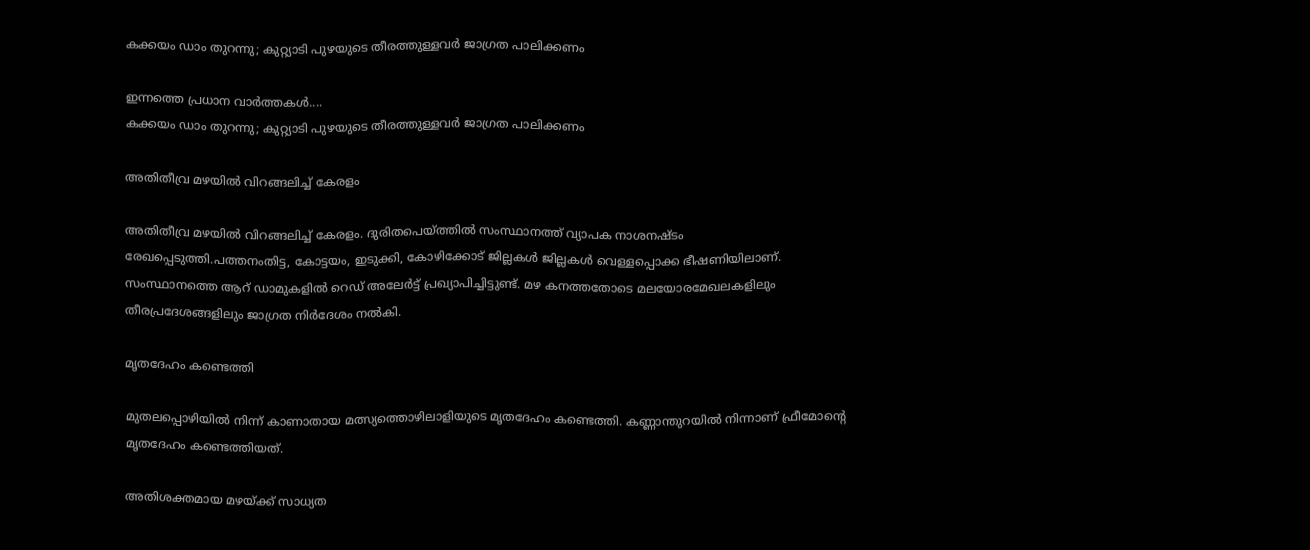കക്കയം ഡാം തുറന്നു; കുറ്റ്യാടി പുഴയുടെ തീരത്തുള്ളവർ ജാഗ്രത പാലിക്കണം

ഇന്നത്തെ പ്രധാന വാർത്തകൾ....
കക്കയം ഡാം തുറന്നു; കുറ്റ്യാടി പുഴയുടെ തീരത്തുള്ളവർ ജാഗ്രത പാലിക്കണം

അതിതീവ്ര മഴയിൽ വിറങ്ങലിച്ച് കേരളം

അതിതീവ്ര മഴയിൽ വിറങ്ങലിച്ച് കേരളം. ദുരിതപെയ്ത്തിൽ സംസ്ഥാനത്ത് വ്യാപക നാശനഷ്ടം രേഖപ്പെടുത്തി.പത്തനംതിട്ട, കോട്ടയം, ഇടുക്കി, കോഴിക്കോട് ജില്ലകൾ ജില്ലകൾ വെള്ളപ്പൊക്ക ഭീഷണിയിലാണ്. സംസ്ഥാനത്തെ ആറ് ഡാമുകളിൽ റെഡ് അലേർട്ട് പ്രഖ്യാപിച്ചിട്ടുണ്ട്. മഴ കനത്തതോടെ മലയോരമേഖലകളിലും തീരപ്രദേശങ്ങളിലും ജാഗ്രത നിർദേശം നൽകി.

മൃതദേഹം കണ്ടെത്തി

മുതലപ്പൊഴിയിൽ നിന്ന് കാണാതായ മത്സ്യത്തൊഴിലാളിയുടെ മൃതദേഹം കണ്ടെത്തി. കണ്ണാന്തുറയിൽ നിന്നാണ് ഫ്രീമോൻ്റെ മൃതദേഹം കണ്ടെത്തിയത്.

അതിശക്തമായ മഴയ്ക്ക് സാധ്യത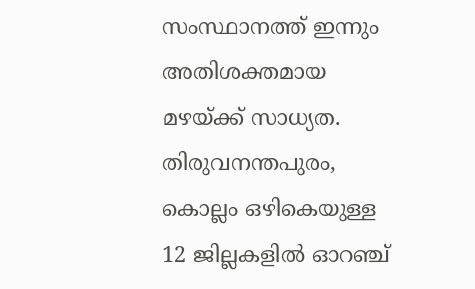സംസ്ഥാനത്ത് ഇന്നും അതിശക്തമായ മഴയ്ക്ക് സാധ്യത. തിരുവനന്തപുരം, കൊല്ലം ഒഴികെയുള്ള 12 ജില്ലകളിൽ ഓറഞ്ച്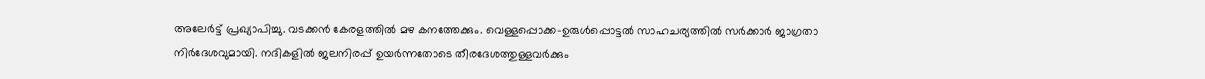അലേർട്ട് പ്രഖ്യാപിച്ചു. വടക്കൻ കേരളത്തിൽ മഴ കനത്തേക്കും. വെള്ളപ്പൊക്ക-ഉരുൾപ്പൊട്ടൽ സാഹചര്യത്തിൽ സർക്കാർ ജാഗ്രതാ നിർദേശവുമായി. നദികളിൽ ജലനിരപ്പ് ഉയർന്നതോടെ തീരദേശത്തുള്ളവർക്കും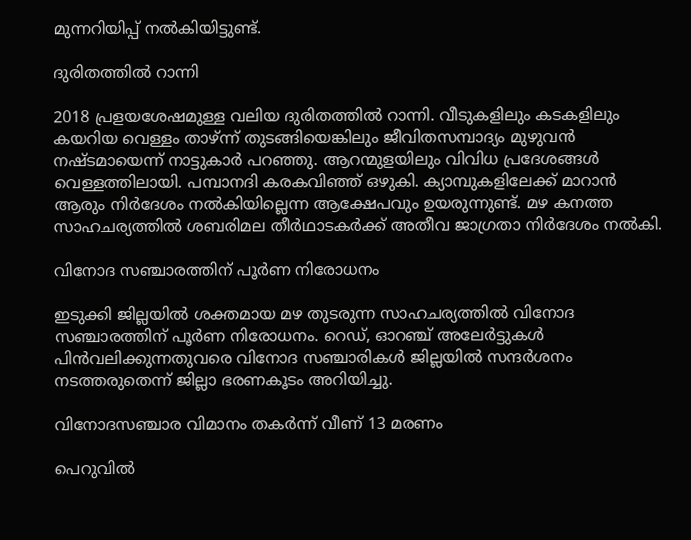മുന്നറിയിപ്പ് നൽകിയിട്ടുണ്ട്.

ദുരിതത്തിൽ റാന്നി

2018 പ്രളയശേഷമുള്ള വലിയ ദുരിതത്തിൽ റാന്നി. വീടുകളിലും കടകളിലും കയറിയ വെള്ളം താഴ്ന്ന് തുടങ്ങിയെങ്കിലും ജീവിതസമ്പാദ്യം മുഴുവൻ നഷ്ടമായെന്ന് നാട്ടുകാർ പറഞ്ഞു. ആറന്മുളയിലും വിവിധ പ്രദേശങ്ങൾ വെള്ളത്തിലായി. പമ്പാനദി കരകവിഞ്ഞ് ഒഴുകി. ക്യാമ്പുകളിലേക്ക് മാറാൻ ആരും നിർദേശം നൽകിയില്ലെന്ന ആക്ഷേപവും ഉയരുന്നുണ്ട്. മഴ കനത്ത സാഹചര്യത്തിൽ ശബരിമല തീർഥാടകർക്ക് അതീവ ജാഗ്രതാ നിർദേശം നൽകി.

വിനോദ സഞ്ചാരത്തിന് പൂര്‍ണ നിരോധനം

ഇടുക്കി ജില്ലയില്‍ ശക്തമായ മഴ തുടരുന്ന സാഹചര്യത്തിൽ വിനോദ സഞ്ചാരത്തിന് പൂര്‍ണ നിരോധനം. റെഡ്, ഓറഞ്ച് അലേര്‍ട്ടുകള്‍ പിന്‍വലിക്കുന്നതുവരെ വിനോദ സഞ്ചാരികൾ ജില്ലയിൽ സന്ദര്‍ശനം നടത്തരുതെന്ന് ജില്ലാ ഭരണകൂടം അറിയിച്ചു.

വിനോദസഞ്ചാര വിമാനം തകർന്ന് വീണ് 13 മരണം

പെറുവിൽ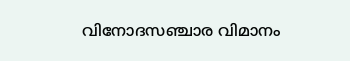വിനോദസഞ്ചാര വിമാനം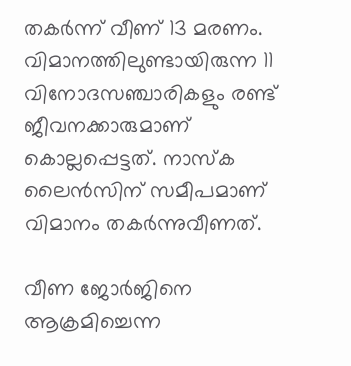തകർന്ന് വീണ് 13 മരണം. വിമാനത്തിലുണ്ടായിരുന്ന 11 വിനോദസഞ്ചാരികളും രണ്ട് ജീവനക്കാരുമാണ് കൊല്ലപ്പെട്ടത്. നാസ്ക ലൈൻസിന് സമീപമാണ് വിമാനം തകർന്നുവീണത്.

വീണ ജോർജിനെ ആക്രമിച്ചെന്ന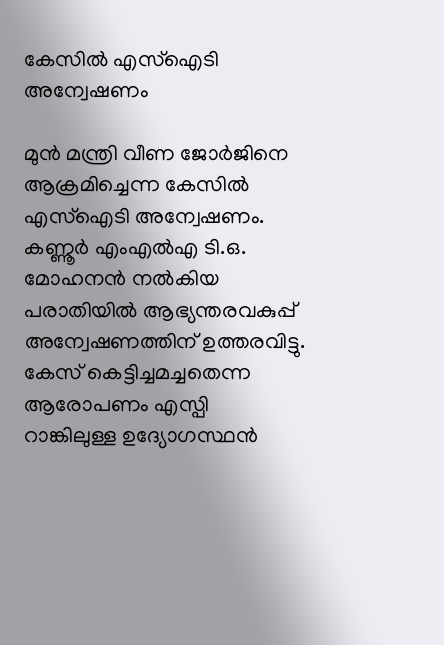കേസിൽ എസ്ഐടി അന്വേഷണം

മുൻ മന്ത്രി വീണ ജോർജിനെ ആക്രമിച്ചെന്ന കേസിൽ എസ്ഐടി അന്വേഷണം. കണ്ണൂർ എംഎൽഎ ടി.ഒ. മോഹനൻ നൽകിയ പരാതിയിൽ ആഭ്യന്തരവകുപ്പ് അന്വേഷണത്തിന് ഉത്തരവിട്ടു. കേസ് കെട്ടിച്ചമച്ചതെന്ന ആരോപണം എസ്പി റാങ്കിലുള്ള ഉദ്യോഗസ്ഥൻ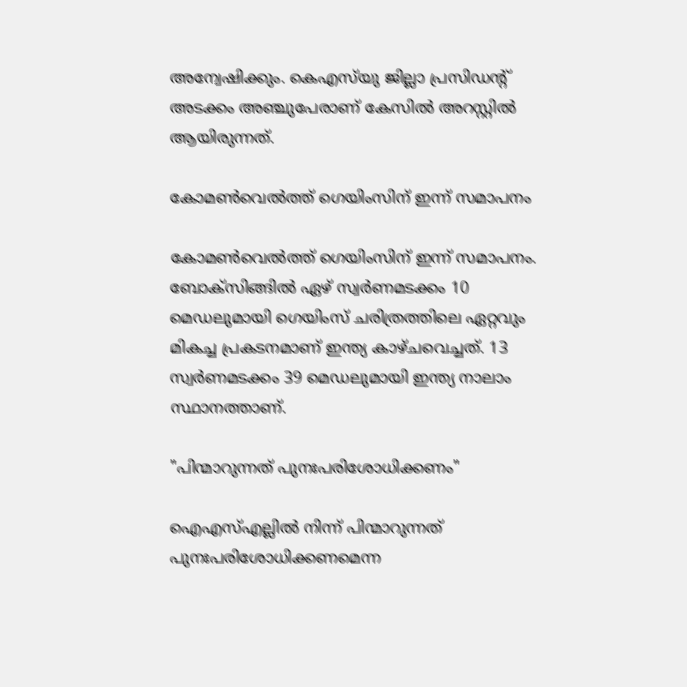അന്വേഷിക്കും. കെഎസ്‌യു ജില്ലാ പ്രസിഡൻ്റ് അടക്കം അഞ്ചുപേരാണ് കേസിൽ അറസ്റ്റിൽ ആയിരുന്നത്.

കോമൺവെൽത്ത് ഗെയിംസിന് ഇന്ന് സമാപനം

കോമൺവെൽത്ത് ഗെയിംസിന് ഇന്ന് സമാപനം. ബോക്സിങ്ങിൽ ഏഴ് സ്വർണമടക്കം 10 മെഡലുമായി ഗെയിംസ് ചരിത്രത്തിലെ ഏറ്റവും മികച്ച പ്രകടനമാണ് ഇന്ത്യ കാഴ്ചവെച്ചത്. 13 സ്വർണമടക്കം 39 മെഡലുമായി ഇന്ത്യ നാലാം സ്ഥാനത്താണ്.

"പിന്മാറുന്നത് പുനഃപരിശോധിക്കണം"

ഐഎസ്എല്ലിൽ നിന്ന് പിന്മാറുന്നത് പുനഃപരിശോധിക്കണമെന്ന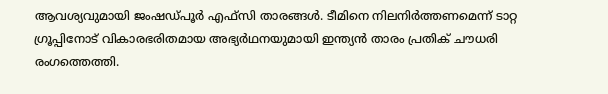ആവശ്യവുമായി ജംഷഡ്പൂർ എഫ്‌സി താരങ്ങൾ. ടീമിനെ നിലനിർത്തണമെന്ന് ടാറ്റ ഗ്രൂപ്പിനോട് വികാരഭരിതമായ അഭ്യർഥനയുമായി ഇന്ത്യൻ താരം പ്രതിക് ചൗധരി രംഗത്തെത്തി.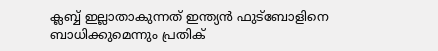ക്ലബ്ബ് ഇല്ലാതാകുന്നത് ഇന്ത്യൻ ഫുട്ബോളിനെ ബാധിക്കുമെന്നും പ്രതിക്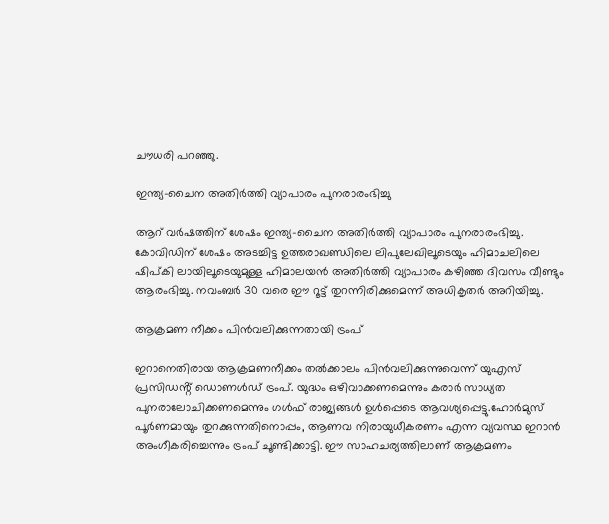ചൗധരി പറഞ്ഞു.

ഇന്ത്യ-ചൈന അതിർത്തി വ്യാപാരം പുനരാരംഭിച്ചു

ആറ് വർഷത്തിന് ശേഷം ഇന്ത്യ-ചൈന അതിർത്തി വ്യാപാരം പുനരാരംഭിച്ചു. കോവിഡിന് ശേഷം അടച്ചിട്ട ഉത്തരാഖണ്ഡിലെ ലിപുലേഖിലൂടെയും ഹിമാചലിലെ ഷിപ്കി ലായിലൂടെയുമുള്ള ഹിമാലയൻ അതിർത്തി വ്യാപാരം കഴിഞ്ഞ ദിവസം വീണ്ടും ആരംഭിച്ചു. നവംബർ 30 വരെ ഈ റൂട്ട് തുറന്നിരിക്കുമെന്ന് അധികൃതർ അറിയിച്ചു.

ആക്രമണ നീക്കം പിൻവലിക്കുന്നതായി ട്രംപ്

ഇറാനെതിരായ ആക്രമണനീക്കം തൽക്കാലം പിൻവലിക്കുന്നുവെന്ന് യുഎസ് പ്രസിഡൻ്റ് ഡൊണൾഡ്‌ ട്രംപ്. യുദ്ധം ഒഴിവാക്കണമെന്നും കരാർ സാധ്യത പുനരാലോചിക്കണമെന്നും ഗൾഫ് രാജ്യങ്ങൾ ഉൾപ്പെടെ ആവശ്യപ്പെട്ടു.ഹോർമുസ് പൂർണമായും തുറക്കുന്നതിനൊപ്പം, ആണവ നിരായുധീകരണം എന്ന വ്യവസ്ഥ ഇറാൻ അംഗീകരിച്ചെന്നും ട്രംപ് ചൂണ്ടിക്കാട്ടി. ഈ സാഹചര്യത്തിലാണ് ആക്രമണം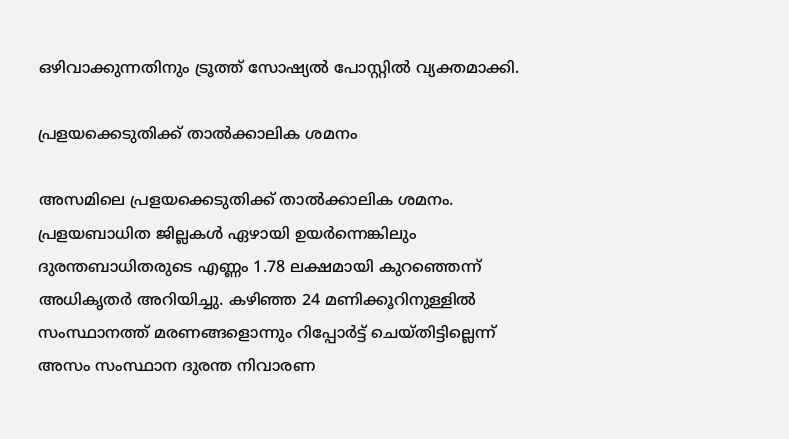ഒഴിവാക്കുന്നതിനും ട്രൂത്ത് സോഷ്യൽ പോസ്റ്റിൽ വ്യക്തമാക്കി.

പ്രളയക്കെടുതിക്ക് താൽക്കാലിക ശമനം

അസമിലെ പ്രളയക്കെടുതിക്ക് താൽക്കാലിക ശമനം. പ്രളയബാധിത ജില്ലകൾ ഏഴായി ഉയർന്നെങ്കിലും ദുരന്തബാധിതരുടെ എണ്ണം 1.78 ലക്ഷമായി കുറഞ്ഞെന്ന് അധികൃതർ അറിയിച്ചു. കഴിഞ്ഞ 24 മണിക്കൂറിനുള്ളിൽ സംസ്ഥാനത്ത് മരണങ്ങളൊന്നും റിപ്പോർട്ട് ചെയ്തിട്ടില്ലെന്ന് അസം സംസ്ഥാന ദുരന്ത നിവാരണ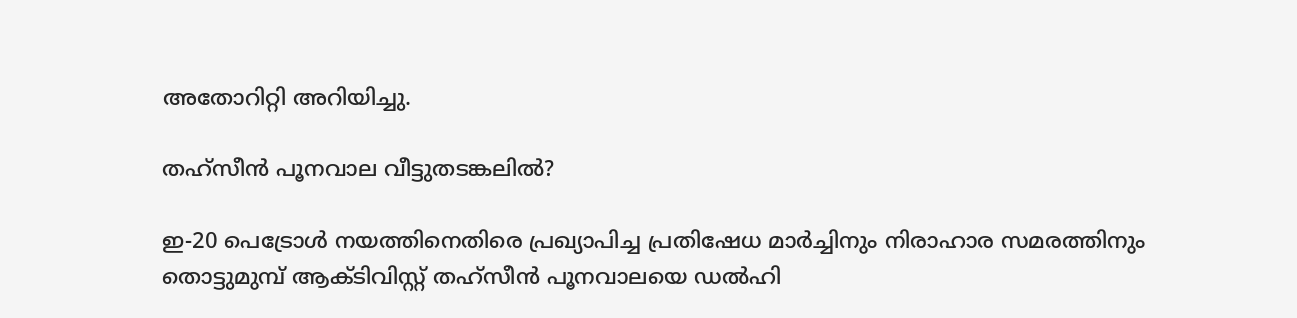അതോറിറ്റി അറിയിച്ചു.

തഹ്‌സീൻ പൂനവാല വീട്ടുതടങ്കലിൽ?

ഇ-20 പെട്രോൾ നയത്തിനെതിരെ പ്രഖ്യാപിച്ച പ്രതിഷേധ മാർച്ചിനും നിരാഹാര സമരത്തിനും തൊട്ടുമുമ്പ് ആക്ടിവിസ്റ്റ് തഹ്‌സീൻ പൂനവാലയെ ഡൽഹി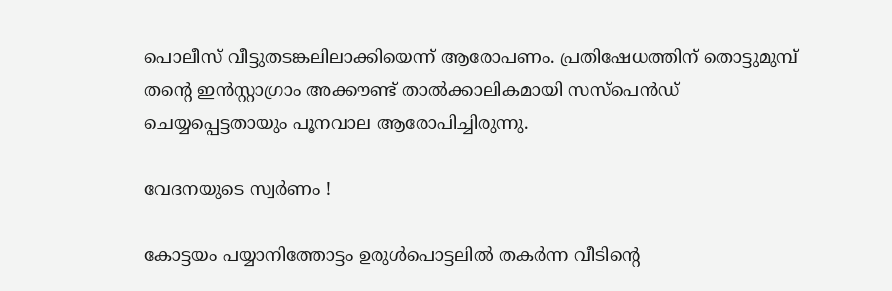പൊലീസ് വീട്ടുതടങ്കലിലാക്കിയെന്ന് ആരോപണം. പ്രതിഷേധത്തിന് തൊട്ടുമുമ്പ് തൻ്റെ ഇൻസ്റ്റാഗ്രാം അക്കൗണ്ട് താൽക്കാലികമായി സസ്പെൻഡ് ചെയ്യപ്പെട്ടതായും പൂനവാല ആരോപിച്ചിരുന്നു.

വേദനയുടെ സ്വർണം !

കോട്ടയം പയ്യാനിത്തോട്ടം ഉരുൾപൊട്ടലിൽ തകർന്ന വീടിൻ്റെ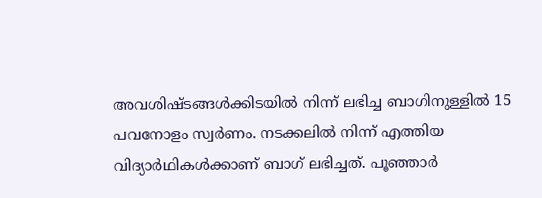അവശിഷ്ടങ്ങൾക്കിടയിൽ നിന്ന് ലഭിച്ച ബാഗിനുള്ളിൽ 15 പവനോളം സ്വർണം. നടക്കലിൽ നിന്ന് എത്തിയ വിദ്യാർഥികൾക്കാണ് ബാഗ് ലഭിച്ചത്. പൂഞ്ഞാർ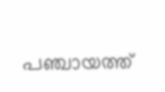പഞ്ചായത്ത്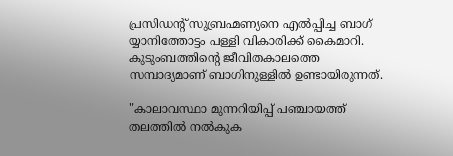പ്രസിഡൻ്റ് സുബ്രഹ്മണ്യനെ എൽപ്പിച്ച ബാഗ് യ്യാനിത്തോട്ടം പള്ളി വികാരിക്ക് കൈമാറി. കുടുംബത്തിൻ്റെ ജീവിതകാലത്തെ സമ്പാദ്യമാണ് ബാഗിനുള്ളിൽ ഉണ്ടായിരുന്നത്.

"കാലാവസ്ഥാ മുന്നറിയിപ്പ് പഞ്ചായത്ത് തലത്തിൽ നൽകുക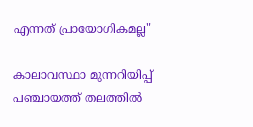എന്നത് പ്രായോഗികമല്ല"

കാലാവസ്ഥാ മുന്നറിയിപ്പ് പഞ്ചായത്ത് തലത്തിൽ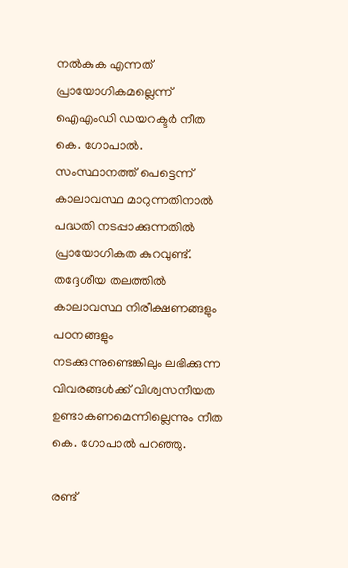നൽകുക എന്നത് പ്രായോഗികമല്ലെന്ന് ഐഎംഡി ഡയറക്ടർ നീത കെ. ഗോപാൽ. സംസ്ഥാനത്ത് പെട്ടെന്ന് കാലാവസ്ഥ മാറുന്നതിനാൽ പദ്ധതി നടപ്പാക്കുന്നതിൽ പ്രായോഗികത കുറവുണ്ട്. തദ്ദേശീയ തലത്തിൽ കാലാവസ്ഥ നിരീക്ഷണങ്ങളും പഠനങ്ങളും നടക്കുന്നുണ്ടെങ്കിലും ലഭിക്കുന്ന വിവരങ്ങൾക്ക് വിശ്വസനീയത ഉണ്ടാകണമെന്നില്ലെന്നും നീത കെ. ഗോപാൽ പറഞ്ഞു.

രണ്ട്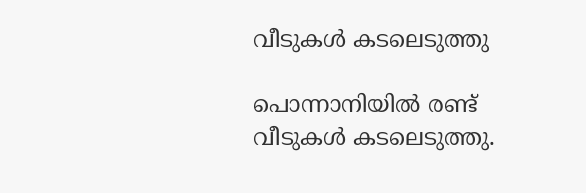വീടുകൾ കടലെടുത്തു

പൊന്നാനിയിൽ രണ്ട് വീടുകൾ കടലെടുത്തു.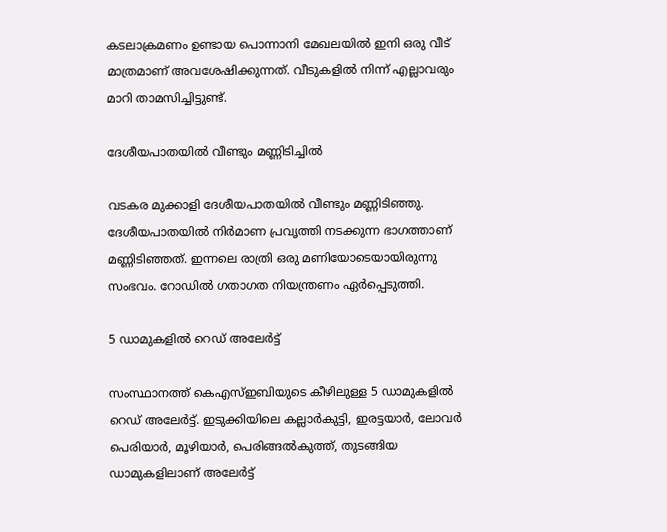കടലാക്രമണം ഉണ്ടായ പൊന്നാനി മേഖലയിൽ ഇനി ഒരു വീട് മാത്രമാണ് അവശേഷിക്കുന്നത്. വീടുകളിൽ നിന്ന് എല്ലാവരും മാറി താമസിച്ചിട്ടുണ്ട്.

ദേശീയപാതയിൽ വീണ്ടും മണ്ണിടിച്ചിൽ

വടകര മുക്കാളി ദേശീയപാതയിൽ വീണ്ടും മണ്ണിടിഞ്ഞു. ദേശീയപാതയിൽ നിർമാണ പ്രവൃത്തി നടക്കുന്ന ഭാഗത്താണ് മണ്ണിടിഞ്ഞത്. ഇന്നലെ രാത്രി ഒരു മണിയോടെയായിരുന്നു സംഭവം. റോഡിൽ ഗതാഗത നിയന്ത്രണം ഏർപ്പെടുത്തി.

5 ഡാമുകളിൽ റെഡ് അലേർട്ട്

സംസ്ഥാനത്ത് കെഎസ്ഇബിയുടെ കീഴിലുള്ള 5 ഡാമുകളിൽ റെഡ് അലേർട്ട്. ഇടുക്കിയിലെ കല്ലാർകുട്ടി, ഇരട്ടയാർ, ലോവർ പെരിയാർ, മൂഴിയാർ, പെരിങ്ങൽകുത്ത്, തുടങ്ങിയ ഡാമുകളിലാണ് അലേർട്ട്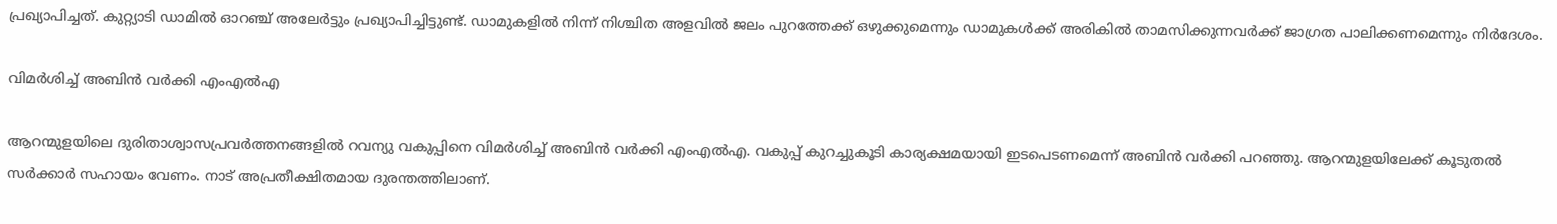പ്രഖ്യാപിച്ചത്. കുറ്റ്യാടി ഡാമിൽ ഓറഞ്ച് അലേർട്ടും പ്രഖ്യാപിച്ചിട്ടുണ്ട്. ഡാമുകളിൽ നിന്ന് നിശ്ചിത അളവിൽ ജലം പുറത്തേക്ക് ഒഴുക്കുമെന്നും ഡാമുകൾക്ക് അരികിൽ താമസിക്കുന്നവർക്ക് ജാഗ്രത പാലിക്കണമെന്നും നിർദേശം.

വിമർശിച്ച് അബിൻ വർക്കി എംഎൽഎ

ആറന്മുളയിലെ ദുരിതാശ്വാസപ്രവർത്തനങ്ങളിൽ റവന്യു വകുപ്പിനെ വിമർശിച്ച് അബിൻ വർക്കി എംഎൽഎ. വകുപ്പ് കുറച്ചുകൂടി കാര്യക്ഷമയായി ഇടപെടണമെന്ന് അബിൻ വർക്കി പറഞ്ഞു. ആറന്മുളയിലേക്ക് കൂടുതൽ സർക്കാർ സഹായം വേണം. നാട് അപ്രതീക്ഷിതമായ ദുരന്തത്തിലാണ്.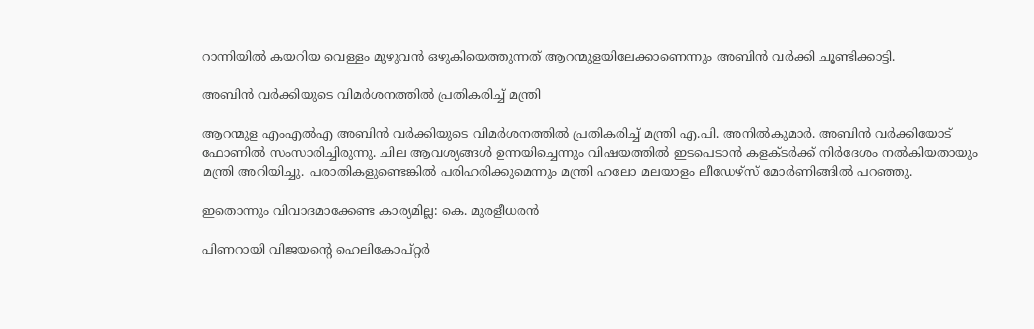റാന്നിയിൽ കയറിയ വെള്ളം മുഴുവൻ ഒഴുകിയെത്തുന്നത് ആറന്മുളയിലേക്കാണെന്നും അബിൻ വർക്കി ചൂണ്ടിക്കാട്ടി.

അബിൻ വർക്കിയുടെ വിമർശനത്തിൽ പ്രതികരിച്ച് മന്ത്രി

ആറന്മുള എംഎൽഎ അബിൻ വർക്കിയുടെ വിമർശനത്തിൽ പ്രതികരിച്ച് മന്ത്രി എ.പി. അനിൽകുമാർ. അബിൻ വർക്കിയോട് ഫോണിൽ സംസാരിച്ചിരുന്നു. ചില ആവശ്യങ്ങൾ ഉന്നയിച്ചെന്നും വിഷയത്തിൽ ഇടപെടാൻ കളക്ടർക്ക് നിർദേശം നൽകിയതായും മന്ത്രി അറിയിച്ചു. പരാതികളുണ്ടെങ്കിൽ പരിഹരിക്കുമെന്നും മന്ത്രി ഹലോ മലയാളം ലീഡേഴ്‌സ് മോർണിങ്ങിൽ പറഞ്ഞു.

ഇതൊന്നും വിവാദമാക്കേണ്ട കാര്യമില്ല: കെ. മുരളീധരൻ

പിണറായി വിജയൻ്റെ ഹെലികോപ്റ്റർ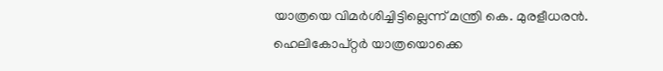യാത്രയെ വിമർശിച്ചിട്ടില്ലെന്ന് മന്ത്രി കെ. മുരളീധരൻ. ഹെലികോപ്റ്റർ യാത്രയൊക്കെ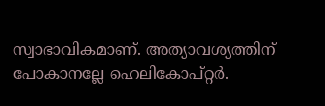സ്വാഭാവികമാണ്. അത്യാവശ്യത്തിന് പോകാനല്ലേ ഹെലികോപ്റ്റർ.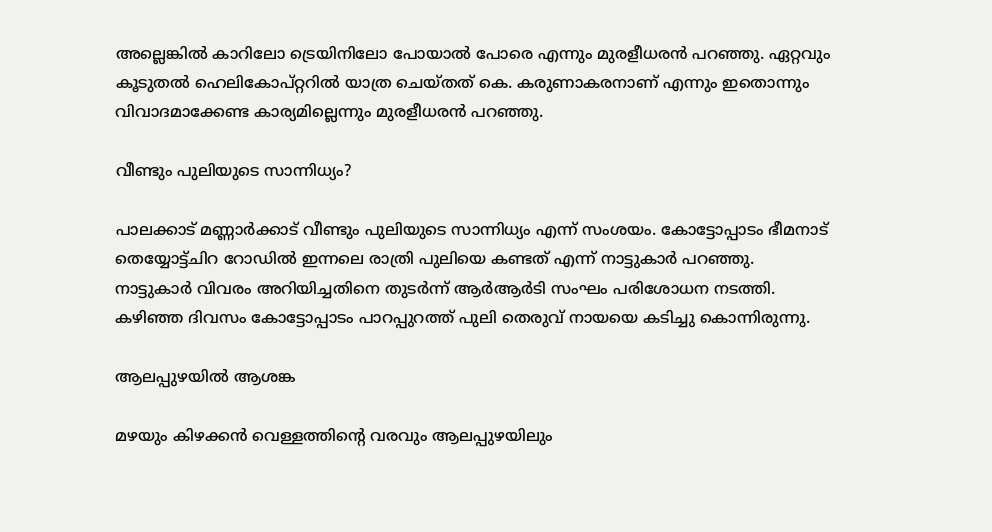അല്ലെങ്കിൽ കാറിലോ ട്രെയിനിലോ പോയാൽ പോരെ എന്നും മുരളീധരൻ പറഞ്ഞു. ഏറ്റവും കൂടുതൽ ഹെലികോപ്റ്ററിൽ യാത്ര ചെയ്തത് കെ. കരുണാകരനാണ് എന്നും ഇതൊന്നും വിവാദമാക്കേണ്ട കാര്യമില്ലെന്നും മുരളീധരൻ പറഞ്ഞു.

വീണ്ടും പുലിയുടെ സാന്നിധ്യം?

പാലക്കാട്‌ മണ്ണാർക്കാട് വീണ്ടും പുലിയുടെ സാന്നിധ്യം എന്ന് സംശയം. കോട്ടോപ്പാടം ഭീമനാട് തെയ്യോട്ട്ചിറ റോഡിൽ ഇന്നലെ രാത്രി പുലിയെ കണ്ടത് എന്ന് നാട്ടുകാർ പറഞ്ഞു. നാട്ടുകാർ വിവരം അറിയിച്ചതിനെ തുടർന്ന് ആർആർടി സംഘം പരിശോധന നടത്തി. കഴിഞ്ഞ ദിവസം കോട്ടോപ്പാടം പാറപ്പുറത്ത് പുലി തെരുവ് നായയെ കടിച്ചു കൊന്നിരുന്നു.

ആലപ്പുഴയിൽ ആശങ്ക

മഴയും കിഴക്കൻ വെള്ളത്തിൻ്റെ വരവും ആലപ്പുഴയിലും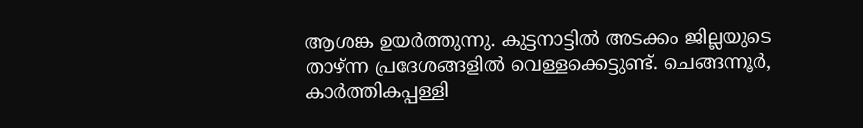ആശങ്ക ഉയർത്തുന്നു. കുട്ടനാട്ടിൽ അടക്കം ജില്ലയുടെ താഴ്ന്ന പ്രദേശങ്ങളിൽ വെള്ളക്കെട്ടുണ്ട്. ചെങ്ങന്നൂർ, കാർത്തികപ്പള്ളി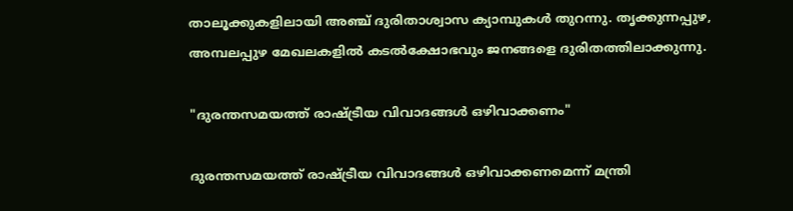താലൂക്കുകളിലായി അഞ്ച് ദുരിതാശ്വാസ ക്യാമ്പുകൾ തുറന്നു. തൃക്കുന്നപ്പുഴ, അമ്പലപ്പുഴ മേഖലകളിൽ കടൽക്ഷോഭവും ജനങ്ങളെ ദുരിതത്തിലാക്കുന്നു.

"ദുരന്തസമയത്ത് രാഷ്ട്രീയ വിവാദങ്ങൾ ഒഴിവാക്കണം"

ദുരന്തസമയത്ത് രാഷ്ട്രീയ വിവാദങ്ങൾ ഒഴിവാക്കണമെന്ന് മന്ത്രി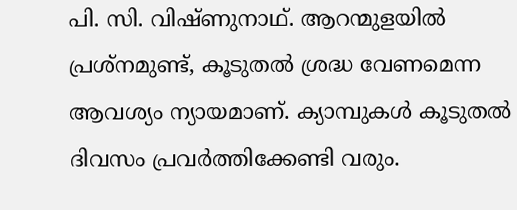പി. സി. വിഷ്ണുനാഥ്. ആറന്മുളയിൽ പ്രശ്നമുണ്ട്, കൂടുതൽ ശ്രദ്ധ വേണമെന്ന ആവശ്യം ന്യായമാണ്. ക്യാമ്പുകൾ കൂടുതൽ ദിവസം പ്രവർത്തിക്കേണ്ടി വരും.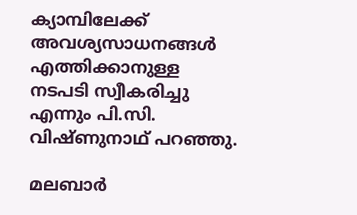ക്യാമ്പിലേക്ക് അവശ്യസാധനങ്ങൾ എത്തിക്കാനുള്ള നടപടി സ്വീകരിച്ചു എന്നും പി.സി. വിഷ്ണുനാഥ് പറഞ്ഞു.

മലബാർ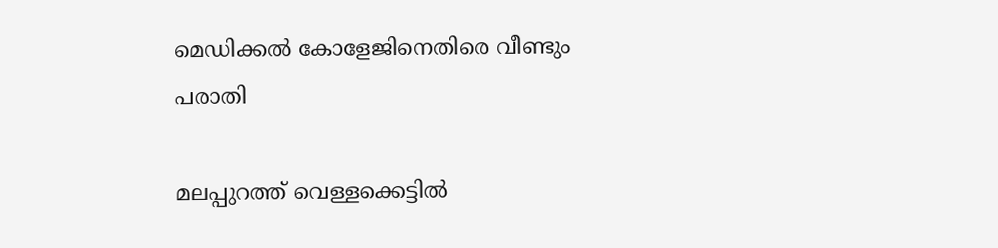മെഡിക്കൽ കോളേജിനെതിരെ വീണ്ടും പരാതി

മലപ്പുറത്ത് വെള്ളക്കെട്ടിൽ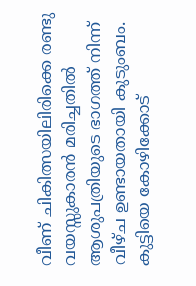വീണ് ചികിത്സയിലിരിക്കെ രണ്ടു വയസ്സുകാരൻ മരിച്ചതിൽ ആശുപത്രിയുടെ ഭാഗത്ത് നിന്ന് വീഴ്ച ഉണ്ടായതായി കുടുംബം. കുട്ടിയെ കോഴിക്കോട്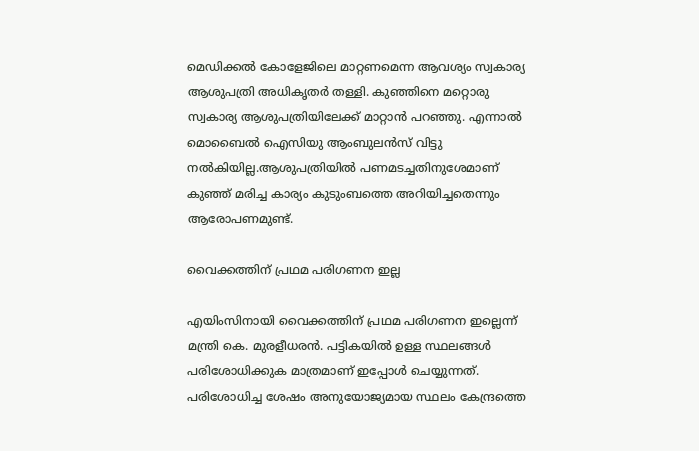മെഡിക്കൽ കോളേജിലെ മാറ്റണമെന്ന ആവശ്യം സ്വകാര്യ ആശുപത്രി അധികൃതർ തള്ളി. കുഞ്ഞിനെ മറ്റൊരു സ്വകാര്യ ആശുപത്രിയിലേക്ക് മാറ്റാൻ പറഞ്ഞു. എന്നാൽ മൊബൈൽ ഐസിയു ആംബുലൻസ് വിട്ടു നൽകിയില്ല.ആശുപത്രിയിൽ പണമടച്ചതിനുശേമാണ് കുഞ്ഞ് മരിച്ച കാര്യം കുടുംബത്തെ അറിയിച്ചതെന്നും ആരോപണമുണ്ട്.

വൈക്കത്തിന് പ്രഥമ പരിഗണന ഇല്ല

എയിംസിനായി വൈക്കത്തിന് പ്രഥമ പരിഗണന ഇല്ലെന്ന് മന്ത്രി കെ. മുരളീധരൻ. പട്ടികയിൽ ഉള്ള സ്ഥലങ്ങൾ പരിശോധിക്കുക മാത്രമാണ് ഇപ്പോൾ ചെയ്യുന്നത്. പരിശോധിച്ച ശേഷം അനുയോജ്യമായ സ്ഥലം കേന്ദ്രത്തെ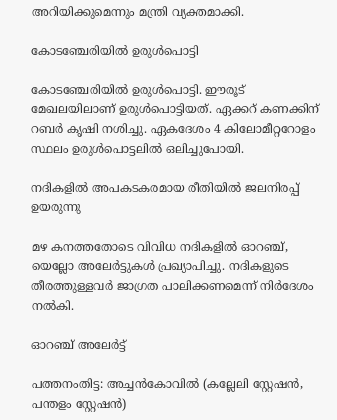അറിയിക്കുമെന്നും മന്ത്രി വ്യക്തമാക്കി.

കോടഞ്ചേരിയിൽ ഉരുൾപൊട്ടി

കോടഞ്ചേരിയിൽ ഉരുൾപൊട്ടി. ഈരൂട് മേഖലയിലാണ് ഉരുൾപൊട്ടിയത്. ഏക്കറ് കണക്കിന് റബർ കൃഷി നശിച്ചു. ഏകദേശം 4 കിലോമീറ്ററോളം സ്ഥലം ഉരുൾപൊട്ടലിൽ ഒലിച്ചുപോയി.

നദികളിൽ അപകടകരമായ രീതിയിൽ ജലനിരപ്പ് ഉയരുന്നു

മഴ കനത്തതോടെ വിവിധ നദികളിൽ ഓറഞ്ച്, യെല്ലോ അലേർട്ടുകൾ പ്രഖ്യാപിച്ചു. നദികളുടെ തീരത്തുള്ളവർ ജാഗ്രത പാലിക്കണമെന്ന് നിർദേശം നൽകി.

ഓറഞ്ച് അലേർട്ട്

പത്തനംതിട്ട: അച്ചൻകോവിൽ (കല്ലേലി സ്റ്റേഷൻ, പന്തളം സ്റ്റേഷൻ)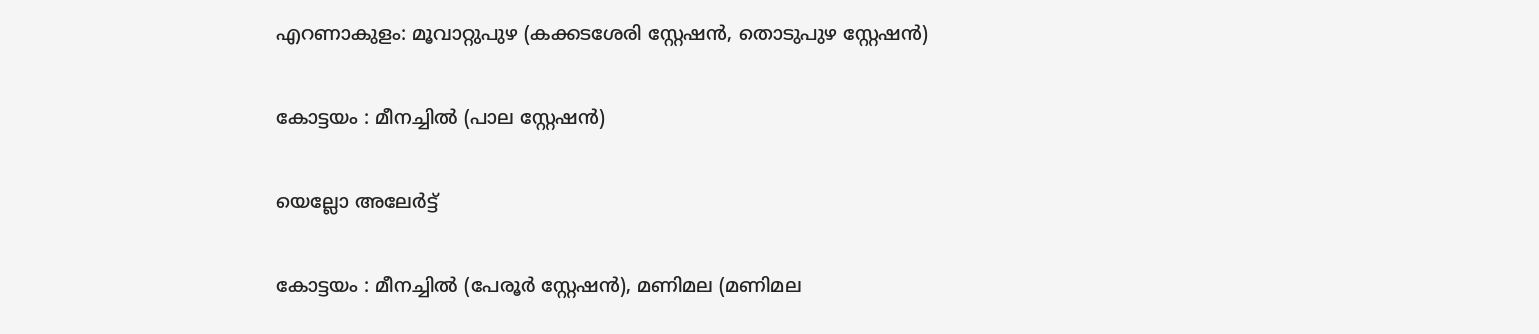എറണാകുളം: മൂവാറ്റുപുഴ (കക്കടശേരി സ്റ്റേഷൻ, തൊടുപുഴ സ്റ്റേഷൻ)

കോട്ടയം : മീനച്ചിൽ (പാല സ്റ്റേഷൻ)

യെല്ലോ അലേർട്ട്

കോട്ടയം : മീനച്ചിൽ (പേരൂർ സ്റ്റേഷൻ), മണിമല (മണിമല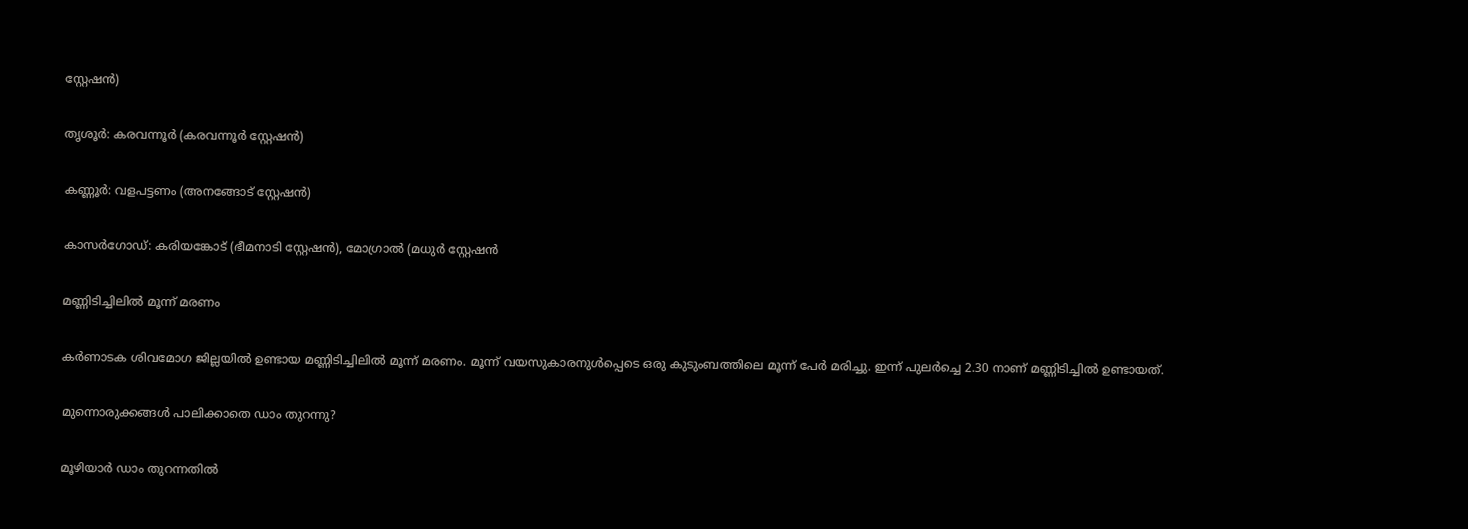സ്റ്റേഷൻ)

തൃശൂർ: കരവന്നൂർ (കരവന്നൂർ സ്റ്റേഷൻ)

കണ്ണൂർ: വളപട്ടണം (അനങ്ങോട് സ്റ്റേഷൻ)

കാസർഗോഡ്: കരിയങ്കോട് (ഭീമനാടി സ്റ്റേഷൻ), മോഗ്രാൽ (മധുർ സ്റ്റേഷൻ

മണ്ണിടിച്ചിലിൽ മൂന്ന് മരണം

കർണാടക ശിവമോഗ ജില്ലയിൽ ഉണ്ടായ മണ്ണിടിച്ചിലിൽ മൂന്ന് മരണം. മൂന്ന് വയസുകാരനുൾപ്പെടെ ഒരു കുടുംബത്തിലെ മൂന്ന് പേർ മരിച്ചു. ഇന്ന് പുലർച്ചെ 2.30 നാണ് മണ്ണിടിച്ചിൽ ഉണ്ടായത്.

മുന്നൊരുക്കങ്ങൾ പാലിക്കാതെ ഡാം തുറന്നു?

മൂഴിയാർ ഡാം തുറന്നതിൽ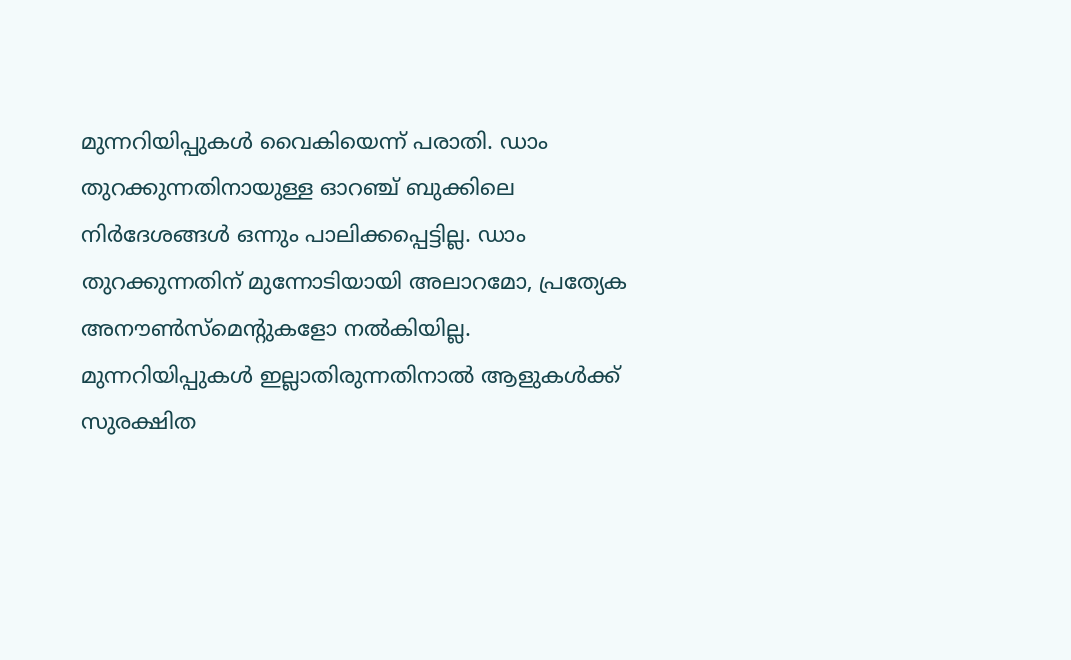മുന്നറിയിപ്പുകൾ വൈകിയെന്ന് പരാതി. ഡാം തുറക്കുന്നതിനായുള്ള ഓറഞ്ച് ബുക്കിലെ നിർദേശങ്ങൾ ഒന്നും പാലിക്കപ്പെട്ടില്ല. ഡാം തുറക്കുന്നതിന് മുന്നോടിയായി അലാറമോ, പ്രത്യേക അനൗൺസ്മെൻ്റുകളോ നൽകിയില്ല. മുന്നറിയിപ്പുകൾ ഇല്ലാതിരുന്നതിനാൽ ആളുകൾക്ക് സുരക്ഷിത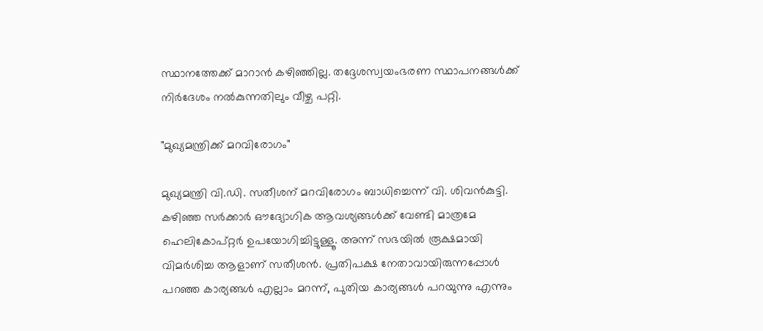സ്ഥാനത്തേക്ക് മാറാൻ കഴിഞ്ഞില്ല. തദ്ദേശസ്വയംഭരണ സ്ഥാപനങ്ങൾക്ക് നിർദേശം നൽകുന്നതിലും വീഴ്ച പറ്റി.

"മുഖ്യമന്ത്രിക്ക് മറവിരോഗം"

മുഖ്യമന്ത്രി വി.ഡി. സതീശന് മറവിരോഗം ബാധിച്ചെന്ന് വി. ശിവൻകുട്ടി. കഴിഞ്ഞ സർക്കാർ ഔദ്യോഗിക ആവശ്യങ്ങൾക്ക് വേണ്ടി മാത്രമേ ഹെലികോപ്റ്റർ ഉപയോഗിച്ചിട്ടുള്ളൂ. അന്ന് സഭയിൽ രൂക്ഷമായി വിമർശിച്ച ആളാണ് സതീശൻ. പ്രതിപക്ഷ നേതാവായിരുന്നപ്പോൾ പറഞ്ഞ കാര്യങ്ങൾ എല്ലാം മറന്ന്, പുതിയ കാര്യങ്ങൾ പറയുന്നു എന്നും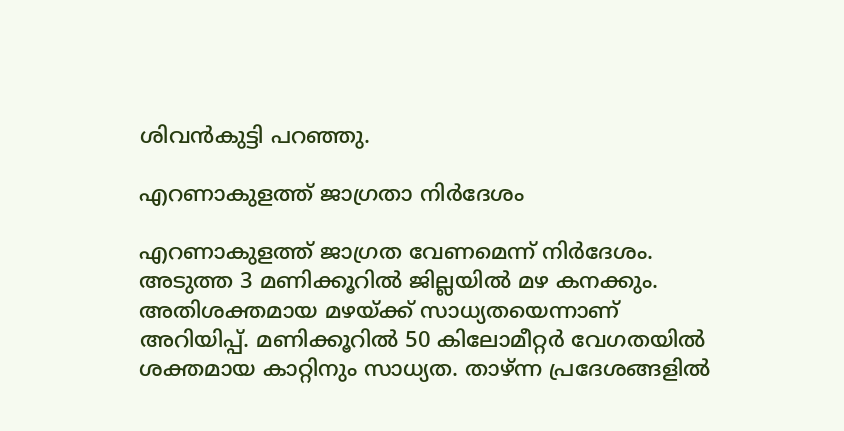ശിവൻകുട്ടി പറഞ്ഞു.

എറണാകുളത്ത് ജാഗ്രതാ നിർദേശം

എറണാകുളത്ത് ജാഗ്രത വേണമെന്ന് നിർദേശം. അടുത്ത 3 മണിക്കൂറിൽ ജില്ലയിൽ മഴ കനക്കും. അതിശക്തമായ മഴയ്ക്ക് സാധ്യതയെന്നാണ് അറിയിപ്പ്. മണിക്കൂറിൽ 50 കിലോമീറ്റർ വേഗതയിൽ ശക്തമായ കാറ്റിനും സാധ്യത. താഴ്ന്ന പ്രദേശങ്ങളിൽ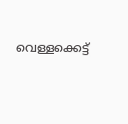വെള്ളക്കെട്ട്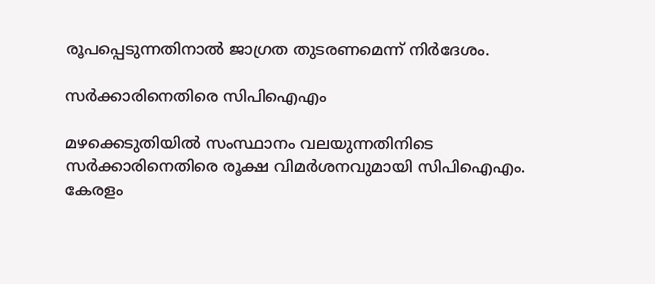രൂപപ്പെടുന്നതിനാൽ ജാഗ്രത തുടരണമെന്ന് നിർദേശം.

സർക്കാരിനെതിരെ സിപിഐഎം

മഴക്കെടുതിയിൽ സംസ്ഥാനം വലയുന്നതിനിടെ സർക്കാരിനെതിരെ രൂക്ഷ വിമർശനവുമായി സിപിഐഎം. കേരളം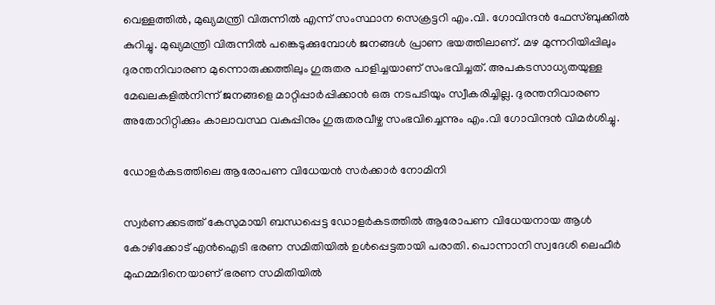വെള്ളത്തിൽ, മുഖ്യമന്ത്രി വിരുന്നിൽ എന്ന് സംസ്ഥാന സെക്രട്ടറി എം.വി. ഗോവിന്ദൻ ഫേസ്ബുക്കിൽ കുറിച്ചു. മുഖ്യമന്ത്രി വിരുന്നിൽ പങ്കെടുക്കുമ്പോൾ ജനങ്ങൾ പ്രാണ ഭയത്തിലാണ്. മഴ മുന്നറിയിപ്പിലും ദുരന്തനിവാരണ മുന്നൊരുക്കത്തിലും ഗുരുതര പാളിച്ചയാണ് സംഭവിച്ചത്. അപകടസാധ്യതയുള്ള മേഖലകളിൽനിന്ന് ജനങ്ങളെ മാറ്റിപ്പാർപ്പിക്കാൻ ഒരു നടപടിയും സ്വീകരിച്ചില്ല. ദുരന്തനിവാരണ അതോറിറ്റിക്കും കാലാവസ്ഥ വകുപ്പിനും ഗുരുതരവീഴ്ച സംഭവിച്ചെന്നും എം.വി ഗോവിന്ദൻ വിമർശിച്ചു.

ഡോളർകടത്തിലെ ആരോപണ വിധേയൻ സർക്കാർ നോമിനി

സ്വർണക്കടത്ത് കേസുമായി ബന്ധപ്പെട്ട ഡോളർകടത്തിൽ ആരോപണ വിധേയനായ ആൾ കോഴിക്കോട് എൻഐടി ഭരണ സമിതിയിൽ ഉൾപ്പെട്ടതായി പരാതി. പൊന്നാനി സ്വദേശി ലെഫീർ മുഹമ്മദിനെയാണ് ഭരണ സമിതിയിൽ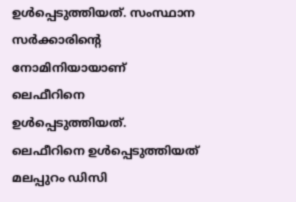ഉൾപ്പെടുത്തിയത്. സംസ്ഥാന സർക്കാരിൻ്റെ നോമിനിയായാണ് ലെഫീറിനെ ഉൾപ്പെടുത്തിയത്. ലെഫീറിനെ ഉൾപ്പെടുത്തിയത് മലപ്പുറം ഡിസി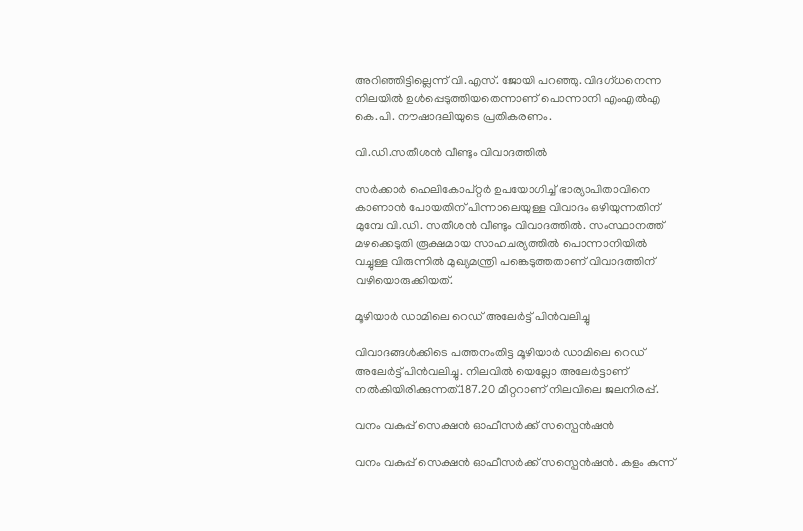അറിഞ്ഞിട്ടില്ലെന്ന് വി.എസ്. ജോയി പറഞ്ഞു. വിദഗ്ധനെന്ന നിലയിൽ ഉൾപ്പെടുത്തിയതെന്നാണ് പൊന്നാനി എംഎൽഎ കെ.പി. നൗഷാദലിയുടെ പ്രതികരണം.

വി.ഡി.സതീശൻ വീണ്ടും വിവാദത്തിൽ

സർക്കാർ ഹെലികോപ്റ്റർ ഉപയോഗിച്ച് ഭാര്യാപിതാവിനെ കാണാൻ പോയതിന് പിന്നാലെയുള്ള വിവാദം ഒഴിയുന്നതിന് മുമ്പേ വി.ഡി. സതീശൻ വീണ്ടും വിവാദത്തിൽ. സംസ്ഥാനത്ത് മഴക്കെടുതി രൂക്ഷമായ സാഹചര്യത്തിൽ പൊന്നാനിയിൽ വച്ചുള്ള വിരുന്നിൽ മുഖ്യമന്ത്രി പങ്കെടുത്തതാണ് വിവാദത്തിന് വഴിയൊരുക്കിയത്.

മൂഴിയാർ ഡാമിലെ റെഡ് അലേർട്ട് പിൻവലിച്ചു

വിവാദങ്ങൾക്കിടെ പത്തനംതിട്ട മൂഴിയാർ ഡാമിലെ റെഡ് അലേർട്ട് പിൻവലിച്ചു. നിലവിൽ യെല്ലോ അലേർട്ടാണ് നൽകിയിരിക്കുന്നത്.187.20 മീറ്ററാണ് നിലവിലെ ജലനിരപ്പ്.

വനം വകുപ്പ് സെക്ഷൻ ഓഫീസർക്ക് സസ്പെൻഷൻ

വനം വകുപ്പ് സെക്ഷൻ ഓഫീസർക്ക് സസ്പെൻഷൻ. കളം കുന്ന്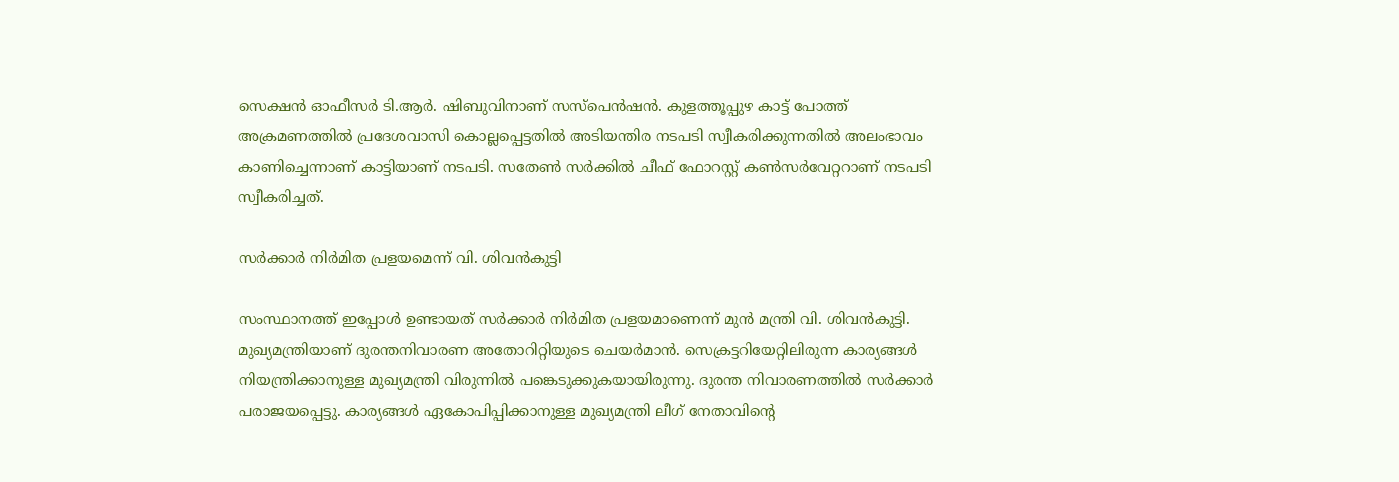സെക്ഷൻ ഓഫീസർ ടി.ആർ. ഷിബുവിനാണ് സസ്പെൻഷൻ. കുളത്തൂപ്പുഴ കാട്ട് പോത്ത് അക്രമണത്തിൽ പ്രദേശവാസി കൊല്ലപ്പെട്ടതിൽ അടിയന്തിര നടപടി സ്വീകരിക്കുന്നതിൽ അലംഭാവം കാണിച്ചെന്നാണ് കാട്ടിയാണ് നടപടി. സതേൺ സർക്കിൽ ചീഫ് ഫോറസ്റ്റ് കൺസർവേറ്ററാണ് നടപടി സ്വീകരിച്ചത്.

സർക്കാർ നിർമിത പ്രളയമെന്ന് വി. ശിവൻകുട്ടി

സംസ്ഥാനത്ത് ഇപ്പോൾ ഉണ്ടായത് സർക്കാർ നിർമിത പ്രളയമാണെന്ന് മുൻ മന്ത്രി വി. ശിവൻകുട്ടി. മുഖ്യമന്ത്രിയാണ് ദുരന്തനിവാരണ അതോറിറ്റിയുടെ ചെയർമാൻ. സെക്രട്ടറിയേറ്റിലിരുന്ന കാര്യങ്ങൾ നിയന്ത്രിക്കാനുള്ള മുഖ്യമന്ത്രി വിരുന്നിൽ പങ്കെടുക്കുകയായിരുന്നു. ദുരന്ത നിവാരണത്തിൽ സർക്കാർ പരാജയപ്പെട്ടു. കാര്യങ്ങൾ ഏകോപിപ്പിക്കാനുള്ള മുഖ്യമന്ത്രി ലീഗ് നേതാവിൻ്റെ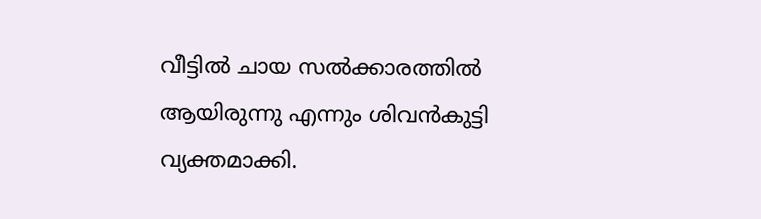വീട്ടിൽ ചായ സൽക്കാരത്തിൽ ആയിരുന്നു എന്നും ശിവൻകുട്ടി വ്യക്തമാക്കി.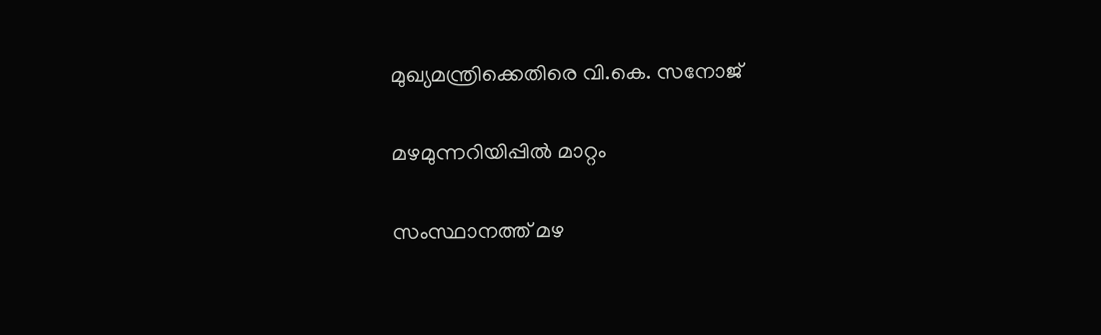മുഖ്യമന്ത്രിക്കെതിരെ വി.കെ. സനോജ്

മഴമുന്നറിയിപ്പിൽ മാറ്റം

സംസ്ഥാനത്ത് മഴ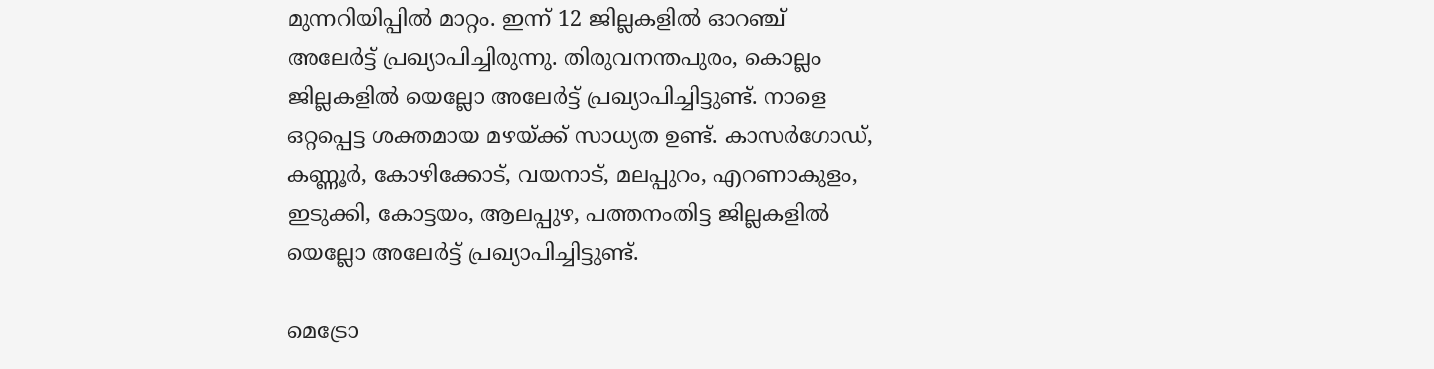മുന്നറിയിപ്പിൽ മാറ്റം. ഇന്ന് 12 ജില്ലകളിൽ ഓറഞ്ച് അലേർട്ട് പ്രഖ്യാപിച്ചിരുന്നു. തിരുവനന്തപുരം, കൊല്ലം ജില്ലകളിൽ യെല്ലോ അലേർട്ട് പ്രഖ്യാപിച്ചിട്ടുണ്ട്. നാളെ ഒറ്റപ്പെട്ട ശക്തമായ മഴയ്ക്ക് സാധ്യത ഉണ്ട്. കാസർഗോഡ്, കണ്ണൂർ, കോഴിക്കോട്, വയനാട്, മലപ്പുറം, എറണാകുളം, ഇടുക്കി, കോട്ടയം, ആലപ്പുഴ, പത്തനംതിട്ട ജില്ലകളിൽ യെല്ലോ അലേർട്ട് പ്രഖ്യാപിച്ചിട്ടുണ്ട്.

മെട്രോ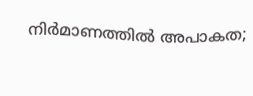നിർമാണത്തിൽ അപാകത;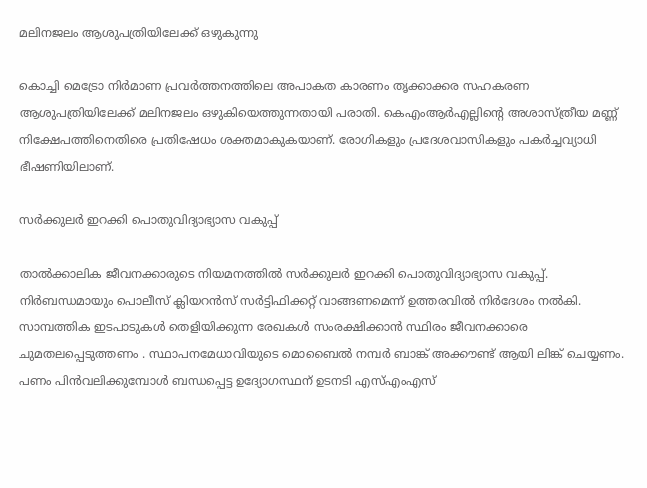മലിനജലം ആശുപത്രിയിലേക്ക് ഒഴുകുന്നു

കൊച്ചി മെട്രോ നിർമാണ പ്രവർത്തനത്തിലെ അപാകത കാരണം തൃക്കാക്കര സഹകരണ ആശുപത്രിയിലേക്ക് മലിനജലം ഒഴുകിയെത്തുന്നതായി പരാതി. കെഎംആർഎല്ലിൻ്റെ അശാസ്ത്രീയ മണ്ണ് നിക്ഷേപത്തിനെതിരെ പ്രതിഷേധം ശക്തമാകുകയാണ്. രോഗികളും പ്രദേശവാസികളും പകർച്ചവ്യാധി ഭീഷണിയിലാണ്.

സർക്കുലർ ഇറക്കി പൊതുവിദ്യാഭ്യാസ വകുപ്പ്

താൽക്കാലിക ജീവനക്കാരുടെ നിയമനത്തിൽ സർക്കുലർ ഇറക്കി പൊതുവിദ്യാഭ്യാസ വകുപ്പ്. നിർബന്ധമായും പൊലീസ് ക്ലിയറൻസ് സർട്ടിഫിക്കറ്റ് വാങ്ങണമെന്ന് ഉത്തരവിൽ നിർദേശം നൽകി. സാമ്പത്തിക ഇടപാടുകൾ തെളിയിക്കുന്ന രേഖകൾ സംരക്ഷിക്കാൻ സ്ഥിരം ജീവനക്കാരെ ചുമതലപ്പെടുത്തണം . സ്ഥാപനമേധാവിയുടെ മൊബൈൽ നമ്പർ ബാങ്ക് അക്കൗണ്ട് ആയി ലിങ്ക് ചെയ്യണം. പണം പിൻവലിക്കുമ്പോൾ ബന്ധപ്പെട്ട ഉദ്യോഗസ്ഥന് ഉടനടി എസ്എംഎസ്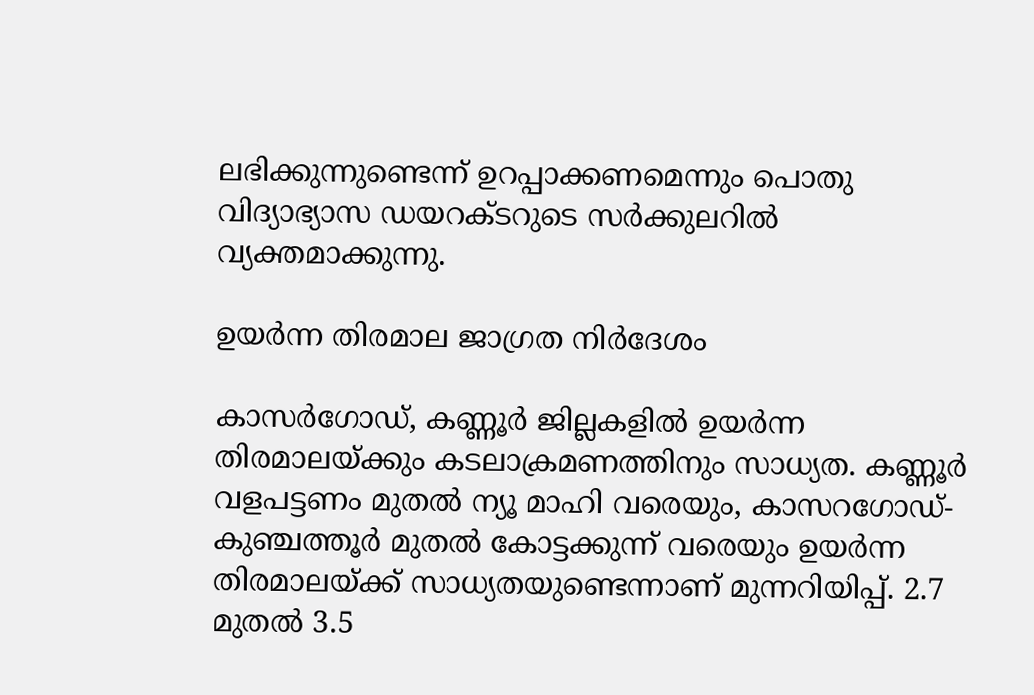ലഭിക്കുന്നുണ്ടെന്ന് ഉറപ്പാക്കണമെന്നും പൊതു വിദ്യാഭ്യാസ ഡയറക്ടറുടെ സർക്കുലറിൽ വ്യക്തമാക്കുന്നു.

ഉയർന്ന തിരമാല ജാഗ്രത നിർദേശം

കാസർഗോഡ്, കണ്ണൂർ ജില്ലകളിൽ ഉയർന്ന തിരമാലയ്ക്കും കടലാക്രമണത്തിനും സാധ്യത. കണ്ണൂർ വളപട്ടണം മുതൽ ന്യൂ മാഹി വരെയും, കാസറഗോഡ്-കുഞ്ചത്തൂർ മുതൽ കോട്ടക്കുന്ന് വരെയും ഉയർന്ന തിരമാലയ്ക്ക് സാധ്യതയുണ്ടെന്നാണ് മുന്നറിയിപ്പ്. 2.7 മുതൽ 3.5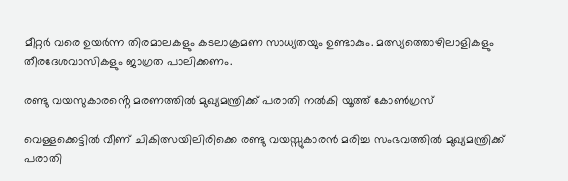മീറ്റർ വരെ ഉയർന്ന തിരമാലകളും കടലാക്രമണ സാധ്യതയും ഉണ്ടാകും. മത്സ്യത്തൊഴിലാളികളും തീരദേശവാസികളും ജാഗ്രത പാലിക്കണം.

രണ്ടു വയസുകാരൻ്റെ മരണത്തിൽ മുഖ്യമന്ത്രിക്ക് പരാതി നൽകി യൂത്ത് കോൺഗ്രസ്

വെള്ളക്കെട്ടിൽ വീണ് ചികിത്സയിലിരിക്കെ രണ്ടു വയസ്സുകാരൻ മരിച്ച സംഭവത്തിൽ മുഖ്യമന്ത്രിക്ക് പരാതി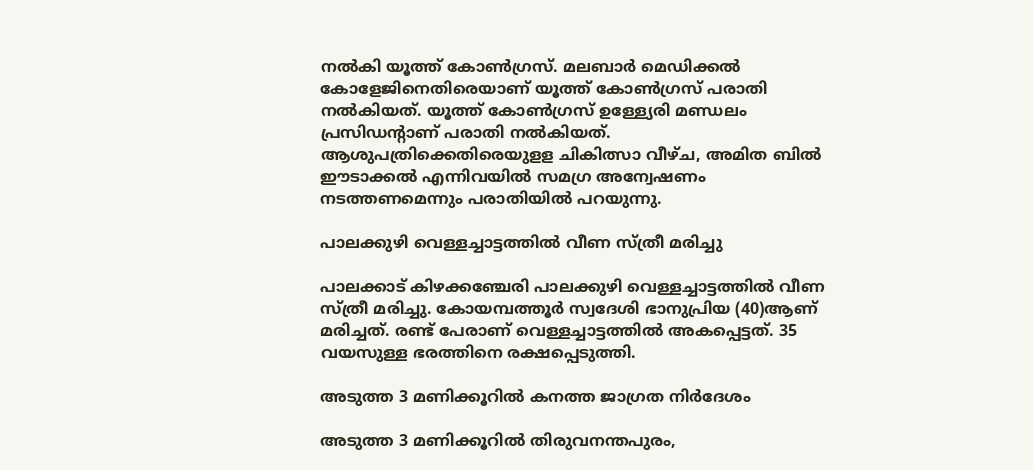നൽകി യൂത്ത് കോൺഗ്രസ്. മലബാർ മെഡിക്കൽ കോളേജിനെതിരെയാണ് യൂത്ത് കോൺഗ്രസ് പരാതി നൽകിയത്. യൂത്ത് കോൺഗ്രസ് ഉള്ള്യേരി മണ്ഡലം പ്രസിഡൻ്റാണ് പരാതി നൽകിയത്. ആശുപത്രിക്കെതിരെയുളള ചികിത്സാ വീഴ്ച, അമിത ബിൽ ഈടാക്കൽ എന്നിവയിൽ സമഗ്ര അന്വേഷണം നടത്തണമെന്നും പരാതിയിൽ പറയുന്നു.

പാലക്കുഴി വെള്ളച്ചാട്ടത്തിൽ വീണ സ്ത്രീ മരിച്ചു

പാലക്കാട് കിഴക്കഞ്ചേരി പാലക്കുഴി വെള്ളച്ചാട്ടത്തിൽ വീണ സ്ത്രീ മരിച്ചു. കോയമ്പത്തൂർ സ്വദേശി ഭാനുപ്രിയ (40)ആണ് മരിച്ചത്. രണ്ട് പേരാണ് വെള്ളച്ചാട്ടത്തിൽ അകപ്പെട്ടത്. 35 വയസുള്ള ഭരത്തിനെ രക്ഷപ്പെടുത്തി.

അടുത്ത 3 മണിക്കൂറിൽ കനത്ത ജാഗ്രത നിർദേശം

അടുത്ത 3 മണിക്കൂറിൽ തിരുവനന്തപുരം,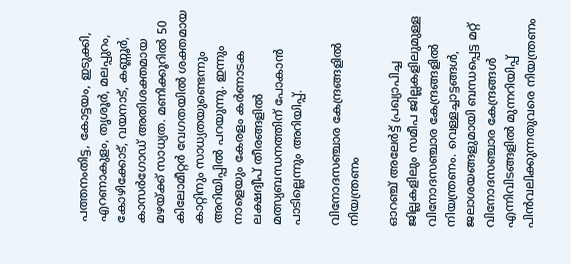പത്തനംതിട്ട, കോട്ടയം, ഇടുക്കി, എറണാകുളം, തൃശൂർ, മലപ്പുറം, കോഴിക്കോട്, വയനാട്, കണ്ണൂർ, കാസർഗോഡ് അതിശക്തമായ മഴയ്ക്ക് സാധ്യത. മണിക്കൂറിൽ 50 കിലോമീറ്റർ വേഗതയിൽ ശക്തമായ കാറ്റിനും സാധ്യതയുണ്ടെന്നും അറിയിപ്പിൽ പറയുന്നു. ഇന്നും നാളെയും കേരളം കർണാടക ലക്ഷദ്വീപ് തീരങ്ങളിൽ മത്സ്യബന്ധനത്തിന് പോകാൻ പാടില്ലെന്നും അറിയിപ്പ്.

വിനോദസഞ്ചാര കേന്ദ്രങ്ങളിൽ നിയന്ത്രണം

ഓറഞ്ച് അലേർട്ട് പ്രഖ്യാപിച്ച ജില്ലകളിലും സമീപ ജില്ലകളിലുമുള്ള വിനോദസഞ്ചാര കേന്ദ്രങ്ങളിൽ നിയന്ത്രണം. വെള്ളച്ചാട്ടങ്ങൾ, ജലാശയങ്ങളുമായി ബന്ധപ്പെട്ട മറ്റ് വിനോദസഞ്ചാര കേന്ദ്രങ്ങൾ എന്നിവിടങ്ങളിൽ മുന്നറിയിപ്പ് പിൻവലിക്കുന്നതുവരെ നിയന്ത്രണം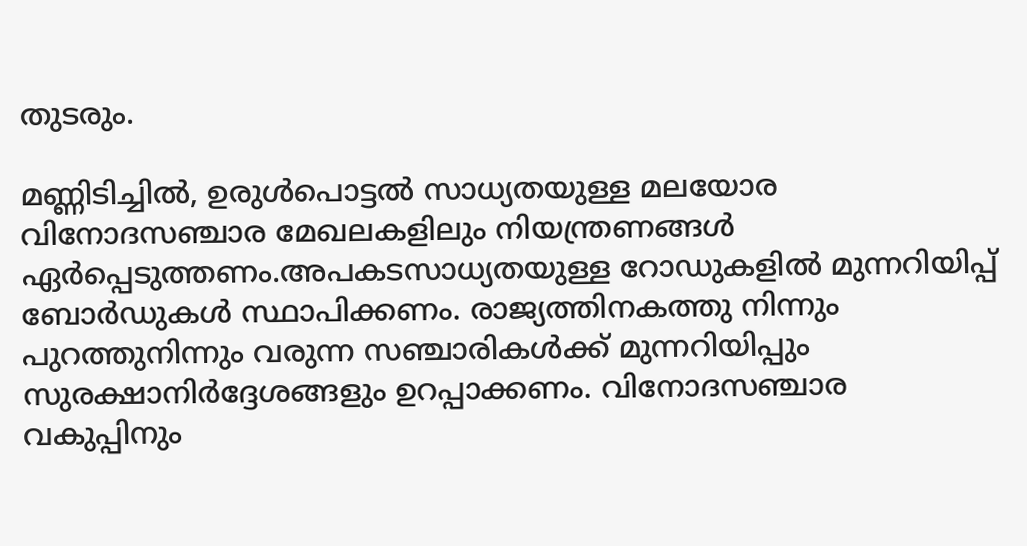തുടരും.

മണ്ണിടിച്ചിൽ, ഉരുൾപൊട്ടൽ സാധ്യതയുള്ള മലയോര വിനോദസഞ്ചാര മേഖലകളിലും നിയന്ത്രണങ്ങൾ ഏർപ്പെടുത്തണം.അപകടസാധ്യതയുള്ള റോഡുകളിൽ മുന്നറിയിപ്പ് ബോർഡുകൾ സ്ഥാപിക്കണം. രാജ്യത്തിനകത്തു നിന്നും പുറത്തുനിന്നും വരുന്ന സഞ്ചാരികൾക്ക് മുന്നറിയിപ്പും സുരക്ഷാനിർദ്ദേശങ്ങളും ഉറപ്പാക്കണം. വിനോദസഞ്ചാര വകുപ്പിനും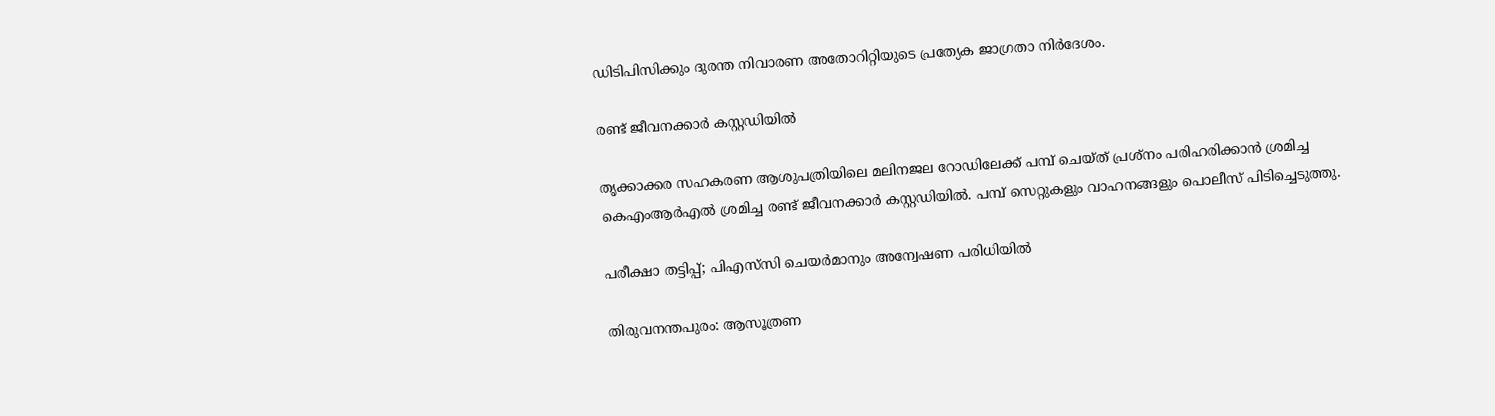ഡിടിപിസിക്കും ദുരന്ത നിവാരണ അതോറിറ്റിയുടെ പ്രത്യേക ജാഗ്രതാ നിർദേശം.

രണ്ട് ജീവനക്കാർ കസ്റ്റഡിയിൽ

തൃക്കാക്കര സഹകരണ ആശുപത്രിയിലെ മലിനജല റോഡിലേക്ക് പമ്പ് ചെയ്ത് പ്രശ്നം പരിഹരിക്കാൻ ശ്രമിച്ച കെഎംആർഎൽ ശ്രമിച്ച രണ്ട് ജീവനക്കാർ കസ്റ്റഡിയിൽ. പമ്പ് സെറ്റുകളും വാഹനങ്ങളും പൊലീസ് പിടിച്ചെടുത്തു.

പരീക്ഷാ തട്ടിപ്പ്; പിഎസ്‌സി ചെയർമാനും അന്വേഷണ പരിധിയിൽ

തിരുവനന്തപുരം: ആസൂത്രണ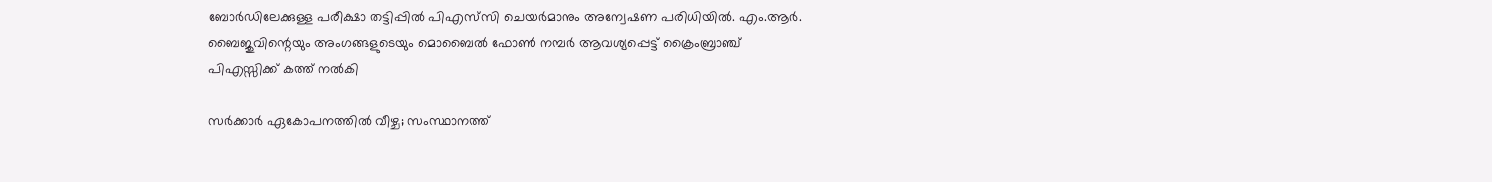ബോർഡിലേക്കുള്ള പരീക്ഷാ തട്ടിപ്പിൽ പിഎസ്‌സി ചെയർമാനും അന്വേഷണ പരിധിയിൽ. എം.ആർ. ബൈജുവിന്റെയും അംഗങ്ങളുടെയും മൊബൈൽ ഫോൺ നമ്പർ ആവശ്യപ്പെട്ട് ക്രൈംബ്രാഞ്ച് പിഎസ്സിക്ക് കത്ത് നൽകി

സർക്കാർ ഏകോപനത്തിൽ വീഴ്ച; സംസ്ഥാനത്ത്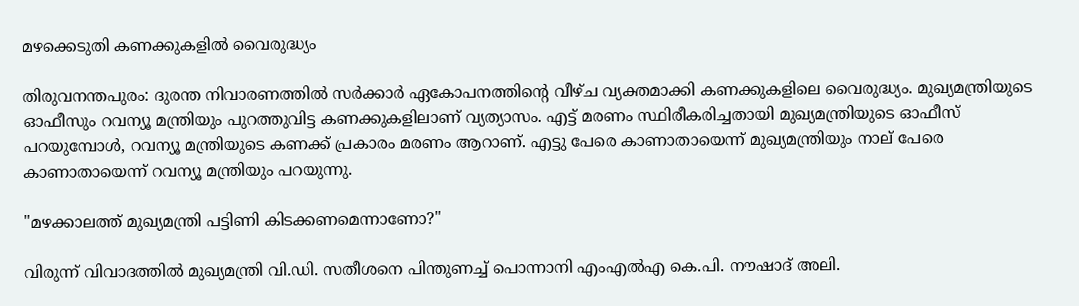മഴക്കെടുതി കണക്കുകളിൽ വൈരുദ്ധ്യം

തിരുവനന്തപുരം: ദുരന്ത നിവാരണത്തിൽ സർക്കാർ ഏകോപനത്തിൻ്റെ വീഴ്ച വ്യക്തമാക്കി കണക്കുകളിലെ വൈരുദ്ധ്യം. മുഖ്യമന്ത്രിയുടെ ഓഫീസും റവന്യൂ മന്ത്രിയും പുറത്തുവിട്ട കണക്കുകളിലാണ് വ്യത്യാസം. എട്ട് മരണം സ്ഥിരീകരിച്ചതായി മുഖ്യമന്ത്രിയുടെ ഓഫീസ് പറയുമ്പോൾ, റവന്യൂ മന്ത്രിയുടെ കണക്ക് പ്രകാരം മരണം ആറാണ്. എട്ടു പേരെ കാണാതായെന്ന് മുഖ്യമന്ത്രിയും നാല് പേരെ കാണാതായെന്ന് റവന്യൂ മന്ത്രിയും പറയുന്നു.

"മഴക്കാലത്ത് മുഖ്യമന്ത്രി പട്ടിണി കിടക്കണമെന്നാണോ?"

വിരുന്ന് വിവാദത്തിൽ മുഖ്യമന്ത്രി വി.ഡി. സതീശനെ പിന്തുണച്ച് പൊന്നാനി എംഎൽഎ കെ.പി. നൗഷാദ് അലി.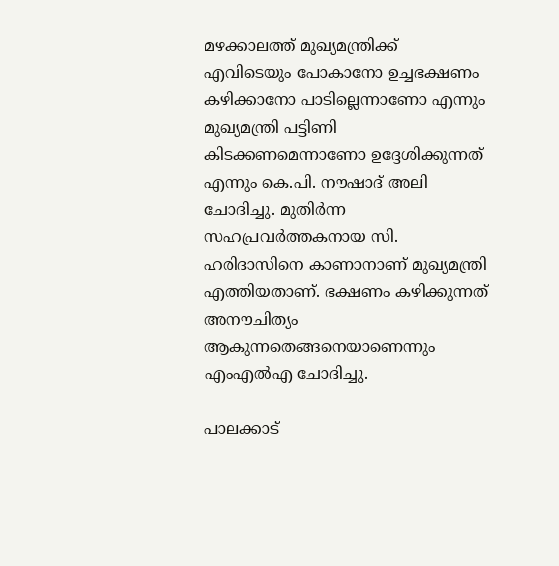മഴക്കാലത്ത് മുഖ്യമന്ത്രിക്ക് എവിടെയും പോകാനോ ഉച്ചഭക്ഷണം കഴിക്കാനോ പാടില്ലെന്നാണോ എന്നും മുഖ്യമന്ത്രി പട്ടിണി കിടക്കണമെന്നാണോ ഉദ്ദേശിക്കുന്നത് എന്നും കെ.പി. നൗഷാദ് അലി ചോദിച്ചു. മുതിർന്ന സഹപ്രവർത്തകനായ സി. ഹരിദാസിനെ കാണാനാണ് മുഖ്യമന്ത്രി എത്തിയതാണ്. ഭക്ഷണം കഴിക്കുന്നത് അനൗചിത്യം ആകുന്നതെങ്ങനെയാണെന്നും എംഎൽഎ ചോദിച്ചു.

പാലക്കാട്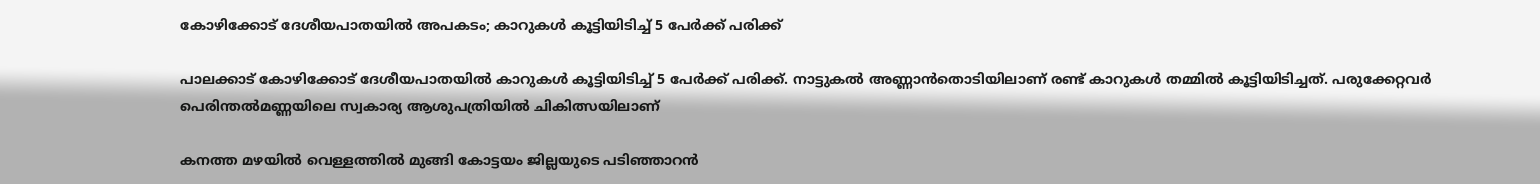കോഴിക്കോട് ദേശീയപാതയിൽ അപകടം; കാറുകൾ കൂട്ടിയിടിച്ച് 5 പേർക്ക് പരിക്ക്

പാലക്കാട് കോഴിക്കോട് ദേശീയപാതയിൽ കാറുകൾ കൂട്ടിയിടിച്ച് 5 പേർക്ക് പരിക്ക്. നാട്ടുകൽ അണ്ണാൻതൊടിയിലാണ് രണ്ട് കാറുകൾ തമ്മിൽ കൂട്ടിയിടിച്ചത്. പരുക്കേറ്റവർ പെരിന്തൽമണ്ണയിലെ സ്വകാര്യ ആശുപത്രിയിൽ ചികിത്സയിലാണ്

കനത്ത മഴയിൽ വെള്ളത്തിൽ മുങ്ങി കോട്ടയം ജില്ലയുടെ പടിഞ്ഞാറൻ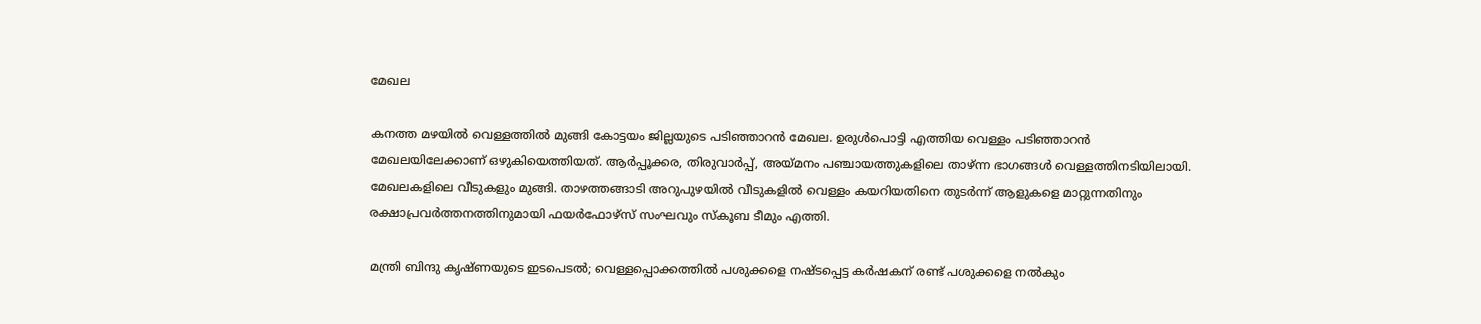മേഖല

കനത്ത മഴയിൽ വെള്ളത്തിൽ മുങ്ങി കോട്ടയം ജില്ലയുടെ പടിഞ്ഞാറൻ മേഖല. ഉരുൾപൊട്ടി എത്തിയ വെള്ളം പടിഞ്ഞാറൻ മേഖലയിലേക്കാണ് ഒഴുകിയെത്തിയത്. ആർപ്പൂക്കര, തിരുവാർപ്പ്, അയ്മനം പഞ്ചായത്തുകളിലെ താഴ്ന്ന ഭാഗങ്ങൾ വെള്ളത്തിനടിയിലായി. മേഖലകളിലെ വീടുകളും മുങ്ങി. താഴത്തങ്ങാടി അറുപുഴയിൽ വീടുകളിൽ വെള്ളം കയറിയതിനെ തുടർന്ന് ആളുകളെ മാറ്റുന്നതിനും രക്ഷാപ്രവർത്തനത്തിനുമായി ഫയർഫോഴ്സ് സംഘവും സ്കൂബ ടീമും എത്തി.

മന്ത്രി ബിന്ദു കൃഷ്ണയുടെ ഇടപെടൽ; വെള്ളപ്പൊക്കത്തിൽ പശുക്കളെ നഷ്‌ടപ്പെട്ട കർഷകന് രണ്ട് പശുക്കളെ നൽകും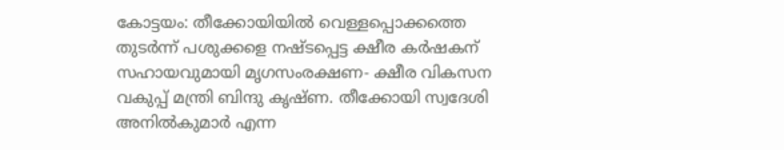കോട്ടയം: തീക്കോയിയിൽ വെള്ളപ്പൊക്കത്തെ തുടർന്ന് പശുക്കളെ നഷ്ടപ്പെട്ട ക്ഷീര കർഷകന് സഹായവുമായി മൃഗസംരക്ഷണ- ക്ഷീര വികസന വകുപ്പ് മന്ത്രി ബിന്ദു കൃഷ്ണ. തീക്കോയി സ്വദേശി അനിൽകുമാർ എന്ന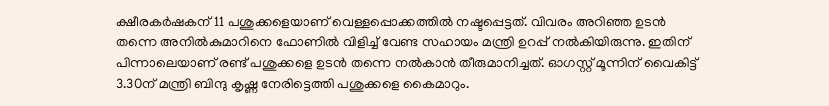ക്ഷീരകർഷകന് 11 പശുക്കളെയാണ് വെള്ളപ്പൊക്കത്തിൽ നഷ്ടപ്പെട്ടത്. വിവരം അറിഞ്ഞ ഉടൻ തന്നെ അനിൽകുമാറിനെ ഫോണിൽ വിളിച്ച് വേണ്ട സഹായം മന്ത്രി ഉറപ്പ് നൽകിയിരുന്നു. ഇതിന് പിന്നാലെയാണ് രണ്ട് പശുക്കളെ ഉടൻ തന്നെ നൽകാൻ തീരുമാനിച്ചത്. ഓഗസ്റ്റ് മൂന്നിന് വൈകിട്ട് 3.30ന് മന്ത്രി ബിന്ദു കൃഷ്ണ നേരിട്ടെത്തി പശുക്കളെ കൈമാറും.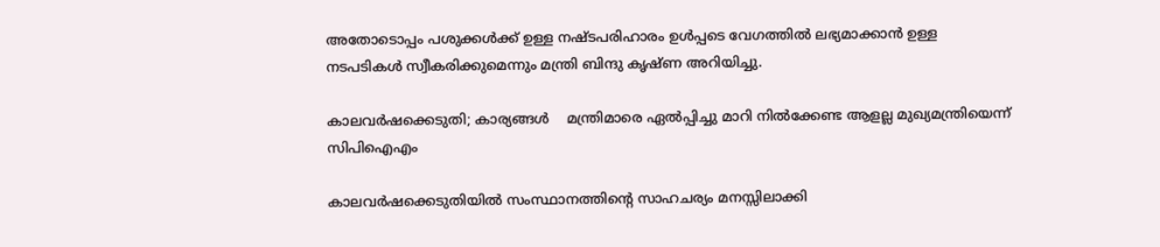അതോടൊപ്പം പശുക്കൾക്ക് ഉള്ള നഷ്ടപരിഹാരം ഉൾപ്പടെ വേഗത്തിൽ ലഭ്യമാക്കാൻ ഉള്ള നടപടികൾ സ്വീകരിക്കുമെന്നും മന്ത്രി ബിന്ദു കൃഷ്ണ അറിയിച്ചു.

കാലവർഷക്കെടുതി; കാര്യങ്ങൾ    മന്ത്രിമാരെ ഏൽപ്പിച്ചു മാറി നിൽക്കേണ്ട ആളല്ല മുഖ്യമന്ത്രിയെന്ന് സിപിഐഎം

കാലവർഷക്കെടുതിയിൽ സംസ്ഥാനത്തിന്റെ സാഹചര്യം മനസ്സിലാക്കി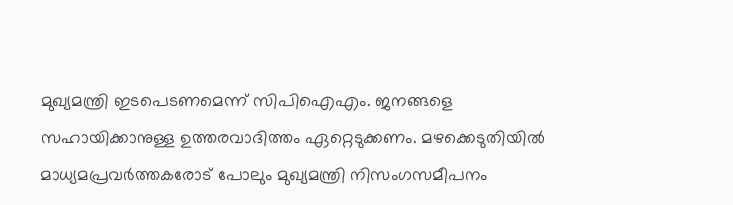മുഖ്യമന്ത്രി ഇടപെടണമെന്ന് സിപിഐഎം. ജനങ്ങളെ സഹായിക്കാനുള്ള ഉത്തരവാദിത്തം ഏറ്റെടുക്കണം. മഴക്കെടുതിയിൽ മാധ്യമപ്രവർത്തകരോട് പോലും മുഖ്യമന്ത്രി നിസംഗസമീപനം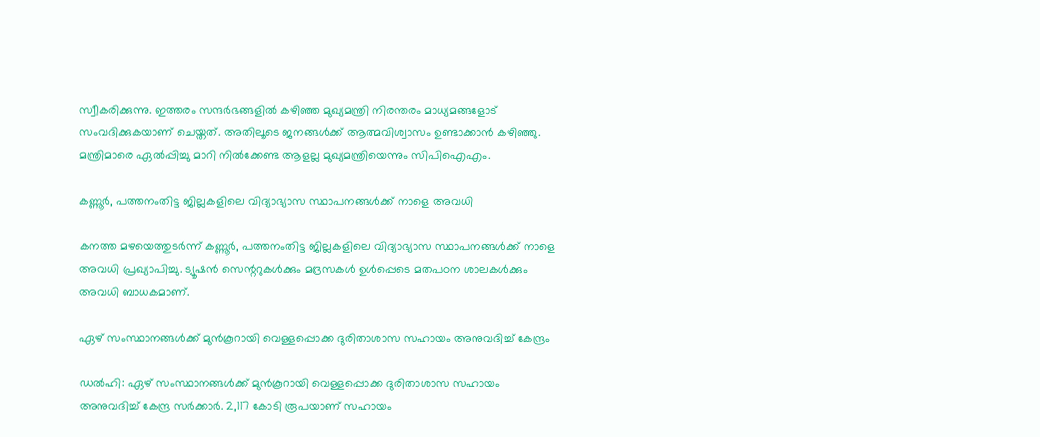സ്വീകരിക്കുന്നു. ഇത്തരം സന്ദർഭങ്ങളിൽ കഴിഞ്ഞ മുഖ്യമന്ത്രി നിരന്തരം മാധ്യമങ്ങളോട് സംവദിക്കുകയാണ് ചെയ്തത്. അതിലൂടെ ജനങ്ങൾക്ക് ആത്മവിശ്വാസം ഉണ്ടാക്കാൻ കഴിഞ്ഞു. മന്ത്രിമാരെ ഏൽപ്പിച്ചു മാറി നിൽക്കേണ്ട ആളല്ല മുഖ്യമന്ത്രിയെന്നും സിപിഐഎം.

കണ്ണൂർ, പത്തനംതിട്ട ജില്ലകളിലെ വിദ്യാഭ്യാസ സ്ഥാപനങ്ങൾക്ക് നാളെ അവധി

കനത്ത മഴയെത്തുടർന്ന് കണ്ണൂർ, പത്തനംതിട്ട ജില്ലകളിലെ വിദ്യാഭ്യാസ സ്ഥാപനങ്ങൾക്ക് നാളെ അവധി പ്രഖ്യാപിച്ചു. ട്യൂഷൻ സെന്ററുകൾക്കും മദ്രസകൾ ഉൾപ്പെടെ മതപഠന ശാലകൾക്കും അവധി ബാധകമാണ്.

ഏഴ് സംസ്ഥാനങ്ങൾക്ക് മുൻകൂറായി വെള്ളപ്പൊക്ക ദുരിതാശാസ സഹായം അനുവദിച്ച് കേന്ദ്രം

ഡൽഹി: ഏഴ് സംസ്ഥാനങ്ങൾക്ക് മുൻകൂറായി വെള്ളപ്പൊക്ക ദുരിതാശാസ സഹായം അനുവദിച്ച് കേന്ദ്ര സർക്കാർ. 2,117 കോടി രൂപയാണ് സഹായം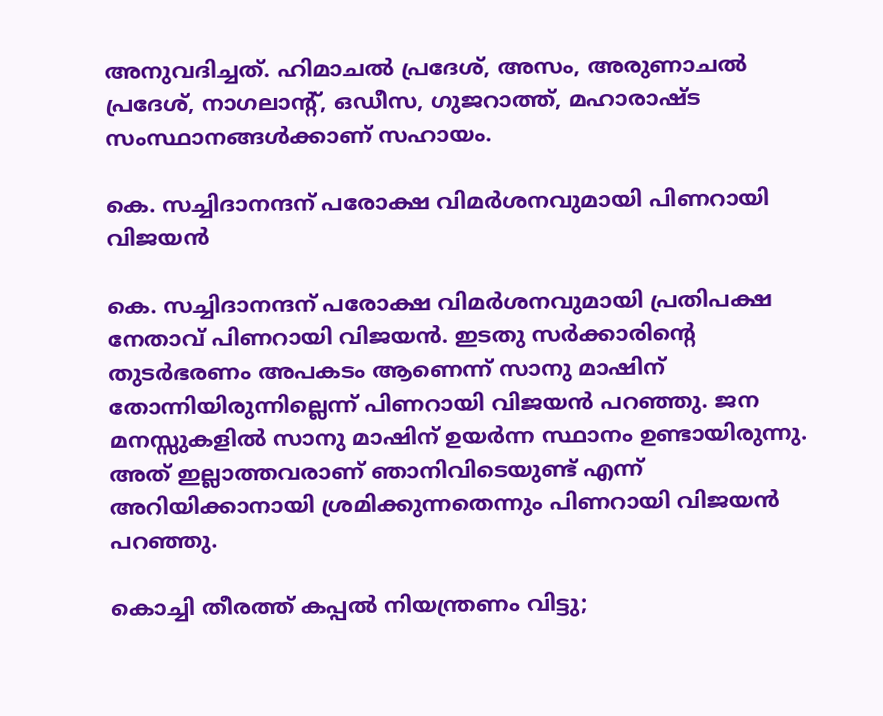അനുവദിച്ചത്. ഹിമാചൽ പ്രദേശ്, അസം, അരുണാചൽ പ്രദേശ്, നാഗലാന്റ്, ഒഡീസ, ഗുജറാത്ത്, മഹാരാഷ്ട സംസ്ഥാനങ്ങൾക്കാണ് സഹായം.

കെ. സച്ചിദാനന്ദന് പരോക്ഷ വിമർശനവുമായി പിണറായി വിജയൻ

കെ. സച്ചിദാനന്ദന് പരോക്ഷ വിമർശനവുമായി പ്രതിപക്ഷ നേതാവ് പിണറായി വിജയൻ. ഇടതു സർക്കാരിൻ്റെ തുടർഭരണം അപകടം ആണെന്ന് സാനു മാഷിന് തോന്നിയിരുന്നില്ലെന്ന് പിണറായി വിജയൻ പറഞ്ഞു. ജന മനസ്സുകളിൽ സാനു മാഷിന് ഉയർന്ന സ്ഥാനം ഉണ്ടായിരുന്നു. അത് ഇല്ലാത്തവരാണ് ഞാനിവിടെയുണ്ട് എന്ന് അറിയിക്കാനായി ശ്രമിക്കുന്നതെന്നും പിണറായി വിജയൻ പറഞ്ഞു.

കൊച്ചി തീരത്ത് കപ്പൽ നിയന്ത്രണം വിട്ടു;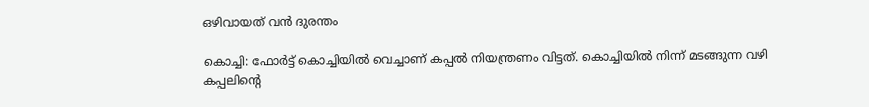ഒഴിവായത് വൻ ദുരന്തം

കൊച്ചി: ഫോർട്ട് കൊച്ചിയിൽ വെച്ചാണ് കപ്പൽ നിയന്ത്രണം വിട്ടത്. കൊച്ചിയിൽ നിന്ന് മടങ്ങുന്ന വഴി കപ്പലിന്റെ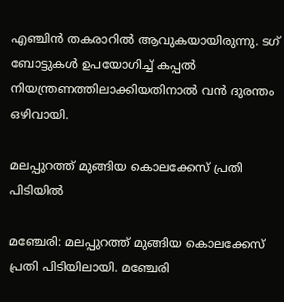എഞ്ചിൻ തകരാറിൽ ആവുകയായിരുന്നു. ടഗ് ബോട്ടുകൾ ഉപയോഗിച്ച് കപ്പൽ നിയന്ത്രണത്തിലാക്കിയതിനാൽ വൻ ദുരന്തം ഒഴിവായി.

മലപ്പുറത്ത് മുങ്ങിയ കൊലക്കേസ് പ്രതി പിടിയിൽ

മഞ്ചേരി: മലപ്പുറത്ത് മുങ്ങിയ കൊലക്കേസ് പ്രതി പിടിയിലായി. മഞ്ചേരി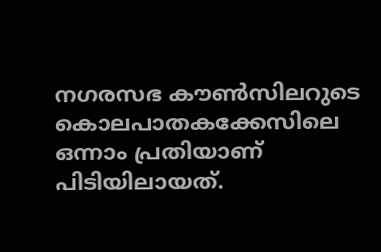നഗരസഭ കൗൺസിലറുടെ കൊലപാതകക്കേസിലെ ഒന്നാം പ്രതിയാണ് പിടിയിലായത്.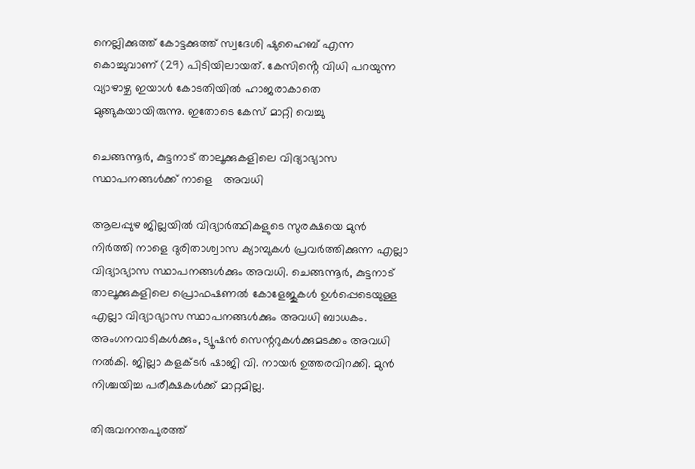നെല്ലിക്കുത്ത് കോട്ടക്കുത്ത് സ്വദേശി ഷുഹൈബ് എന്ന കൊച്ചുവാണ് (29) പിടിയിലായത്. കേസിൻ്റെ വിധി പറയുന്ന വ്യാഴാഴ്ച ഇയാൾ കോടതിയില്‍ ഹാജരാകാതെ മുങ്ങുകയായിരുന്നു. ഇതോടെ കേസ് മാറ്റി വെച്ചു

ചെങ്ങന്നൂർ, കുട്ടനാട് താലൂക്കുകളിലെ വിദ്യാഭ്യാസ സ്ഥാപനങ്ങൾക്ക് നാളെ   അവധി

ആലപ്പുഴ ജില്ലയിൽ വിദ്യാർത്ഥികളുടെ സുരക്ഷയെ മുൻ നിർത്തി നാളെ ദുരിതാശ്വാസ ക്യാമ്പുകൾ പ്രവർത്തിക്കുന്ന എല്ലാ വിദ്യാഭ്യാസ സ്ഥാപനങ്ങൾക്കും അവധി. ചെങ്ങന്നൂർ, കുട്ടനാട് താലൂക്കുകളിലെ പ്രൊഫഷണൽ കോളേജുകൾ ഉൾപ്പെടെയുള്ള എല്ലാ വിദ്യാഭ്യാസ സ്ഥാപനങ്ങൾക്കും അവധി ബാധകം. അംഗനവാടികൾക്കും, ട്യൂഷൻ സെന്ററുകൾക്കുമടക്കം അവധി നൽകി. ജില്ലാ കളക്ടർ ഷാജി വി. നായർ ഉത്തരവിറക്കി. മുൻ നിശ്ചയിച്ച പരീക്ഷകൾക്ക് മാറ്റമില്ല.

തിരുവനന്തപുരത്ത്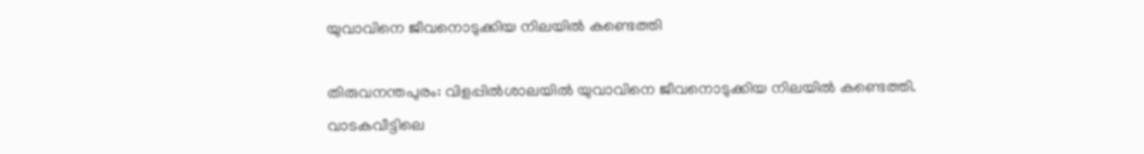യുവാവിനെ ജീവനൊടുക്കിയ നിലയിൽ കണ്ടെത്തി

തിരുവനന്തപുരം: വിളപ്പിൽശാലയിൽ യുവാവിനെ ജീവനൊടുക്കിയ നിലയിൽ കണ്ടെത്തി. വാടകവീട്ടിലെ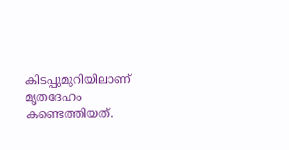കിടപ്പുമുറിയിലാണ് മൃതദേഹം കണ്ടെത്തിയത്.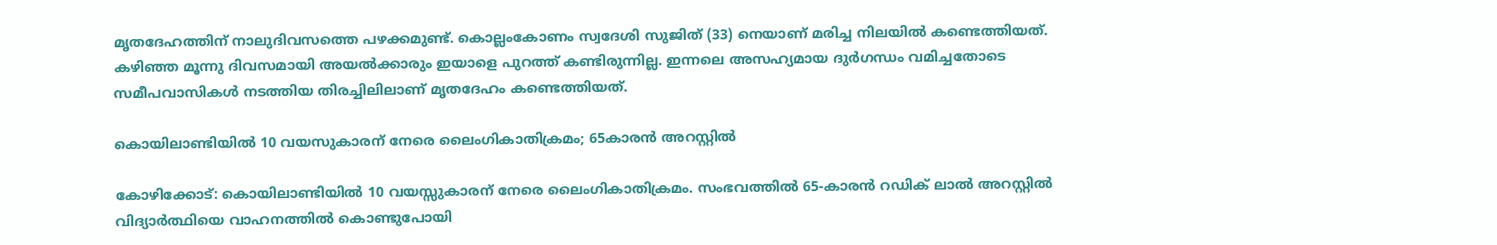മൃതദേഹത്തിന് നാലുദിവസത്തെ പഴക്കമുണ്ട്. കൊല്ലംകോണം സ്വദേശി സുജിത് (33) നെയാണ് മരിച്ച നിലയിൽ കണ്ടെത്തിയത്. കഴിഞ്ഞ മൂന്നു ദിവസമായി അയൽക്കാരും ഇയാളെ പുറത്ത് കണ്ടിരുന്നില്ല. ഇന്നലെ അസഹ്യമായ ദുർഗന്ധം വമിച്ചതോടെ സമീപവാസികൾ നടത്തിയ തിരച്ചിലിലാണ് മൃതദേഹം കണ്ടെത്തിയത്.

കൊയിലാണ്ടിയിൽ 10 വയസുകാരന് നേരെ ലൈംഗികാതിക്രമം; 65കാരൻ അറസ്റ്റിൽ

കോഴിക്കോട്: കൊയിലാണ്ടിയിൽ 10 വയസ്സുകാരന് നേരെ ലൈംഗികാതിക്രമം. സംഭവത്തിൽ 65-കാരൻ റഡിക് ലാൽ അറസ്റ്റിൽ വിദ്യാർത്ഥിയെ വാഹനത്തിൽ കൊണ്ടുപോയി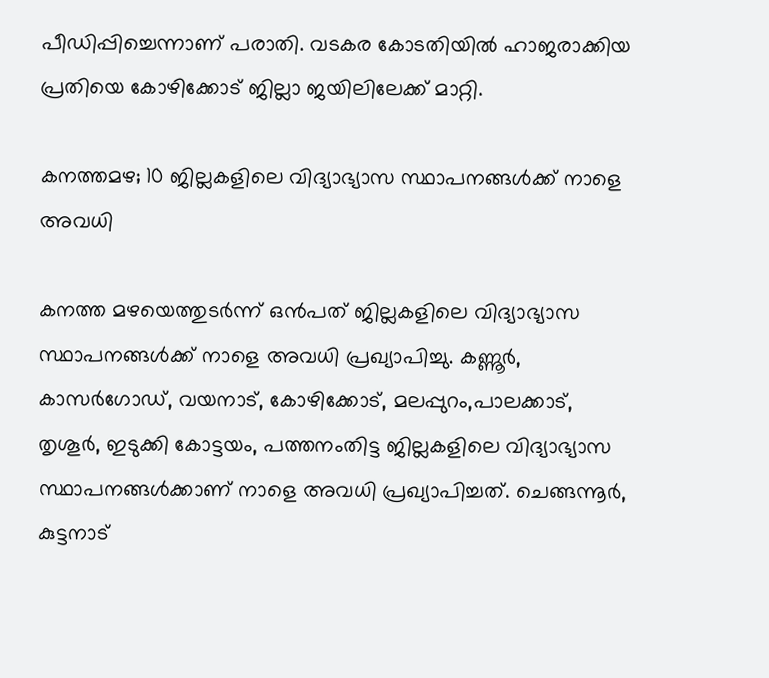പീഡിപ്പിച്ചെന്നാണ് പരാതി. വടകര കോടതിയിൽ ഹാജരാക്കിയ പ്രതിയെ കോഴിക്കോട് ജില്ലാ ജയിലിലേക്ക് മാറ്റി.

കനത്തമഴ; 10 ജില്ലകളിലെ വിദ്യാഭ്യാസ സ്ഥാപനങ്ങൾക്ക് നാളെ അവധി

കനത്ത മഴയെത്തുടർന്ന് ഒൻപത് ജില്ലകളിലെ വിദ്യാഭ്യാസ സ്ഥാപനങ്ങൾക്ക് നാളെ അവധി പ്രഖ്യാപിച്ചു. കണ്ണൂർ, കാസർഗോഡ്, വയനാട്, കോഴിക്കോട്, മലപ്പുറം,പാലക്കാട്, തൃശൂർ, ഇടുക്കി കോട്ടയം, പത്തനംതിട്ട ജില്ലകളിലെ വിദ്യാഭ്യാസ സ്ഥാപനങ്ങൾക്കാണ് നാളെ അവധി പ്രഖ്യാപിച്ചത്. ചെങ്ങന്നൂർ, കുട്ടനാട്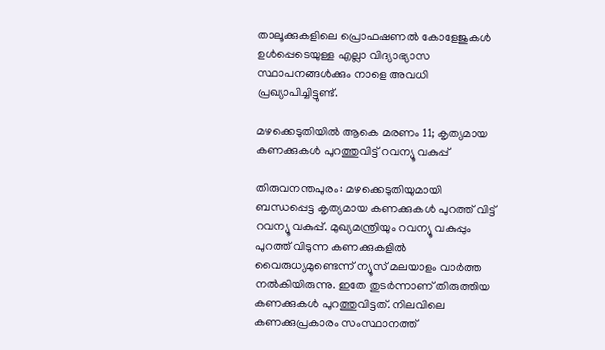താലൂക്കുകളിലെ പ്രൊഫഷണൽ കോളേജുകൾ ഉൾപ്പെടെയുള്ള എല്ലാ വിദ്യാഭ്യാസ സ്ഥാപനങ്ങൾക്കും നാളെ അവധി പ്രഖ്യാപിച്ചിട്ടുണ്ട്.

മഴക്കെടുതിയിൽ ആകെ മരണം 11; കൃത്യമായ കണക്കുകൾ പുറത്തുവിട്ട് റവന്യൂ വകുപ്പ്

തിരുവനന്തപുരം: മഴക്കെടുതിയുമായി ബന്ധപ്പെട്ട കൃത്യമായ കണക്കുകൾ പുറത്ത് വിട്ട് റവന്യൂ വകുപ്പ്. മുഖ്യമന്ത്രിയും റവന്യൂ വകുപ്പും പുറത്ത് വിടുന്ന കണക്കുകളിൽ വൈരുധ്യമുണ്ടെന്ന് ന്യൂസ് മലയാളം വാർത്ത നൽകിയിരുന്നു. ഇതേ തുടർന്നാണ് തിരുത്തിയ കണക്കുകൾ പുറത്തുവിട്ടത്. നിലവിലെ കണക്കുപ്രകാരം സംസ്ഥാനത്ത്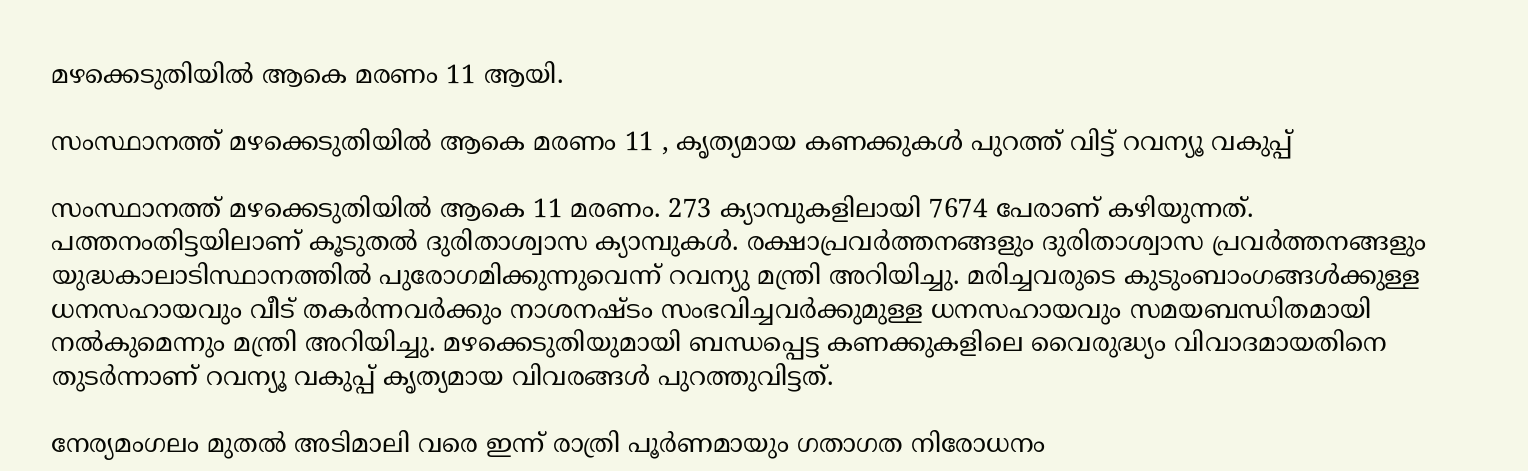മഴക്കെടുതിയിൽ ആകെ മരണം 11 ആയി.

സംസ്ഥാനത്ത് മഴക്കെടുതിയിൽ ആകെ മരണം 11 , കൃത്യമായ കണക്കുകൾ പുറത്ത് വിട്ട് റവന്യൂ വകുപ്പ്

സംസ്ഥാനത്ത് മഴക്കെടുതിയിൽ ആകെ 11 മരണം. 273 ക്യാമ്പുകളിലായി 7674 പേരാണ് കഴിയുന്നത്. പത്തനംതിട്ടയിലാണ് കൂടുതൽ ദുരിതാശ്വാസ ക്യാമ്പുകൾ. രക്ഷാപ്രവർത്തനങ്ങളും ദുരിതാശ്വാസ പ്രവർത്തനങ്ങളും യുദ്ധകാലാടിസ്ഥാനത്തിൽ പുരോഗമിക്കുന്നുവെന്ന് റവന്യു മന്ത്രി അറിയിച്ചു. മരിച്ചവരുടെ കുടുംബാംഗങ്ങൾക്കുള്ള ധനസഹായവും വീട് തകർന്നവർക്കും നാശനഷ്ടം സംഭവിച്ചവർക്കുമുള്ള ധനസഹായവും സമയബന്ധിതമായി നൽകുമെന്നും മന്ത്രി അറിയിച്ചു. മഴക്കെടുതിയുമായി ബന്ധപ്പെട്ട കണക്കുകളിലെ വൈരുദ്ധ്യം വിവാദമായതിനെ തുടർന്നാണ് റവന്യൂ വകുപ്പ് കൃത്യമായ വിവരങ്ങൾ പുറത്തുവിട്ടത്.

നേര്യമംഗലം മുതൽ അടിമാലി വരെ ഇന്ന് രാത്രി പൂർണമായും ഗതാഗത നിരോധനം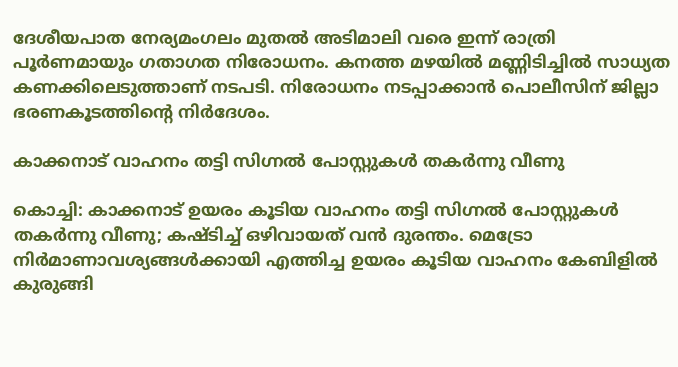ദേശീയപാത നേര്യമംഗലം മുതൽ അടിമാലി വരെ ഇന്ന് രാത്രി പൂർണമായും ഗതാഗത നിരോധനം. കനത്ത മഴയിൽ മണ്ണിടിച്ചിൽ സാധ്യത കണക്കിലെടുത്താണ് നടപടി. നിരോധനം നടപ്പാക്കാൻ പൊലീസിന് ജില്ലാ ഭരണകൂടത്തിന്റെ നിർദേശം.

കാക്കനാട് വാഹനം തട്ടി സിഗ്നൽ പോസ്റ്റുകൾ തകർന്നു വീണു

കൊച്ചി: കാക്കനാട് ഉയരം കൂടിയ വാഹനം തട്ടി സിഗ്നൽ പോസ്റ്റുകൾ തകർന്നു വീണു; കഷ്ടിച്ച് ഒഴിവായത് വൻ ദുരന്തം. മെട്രോ നിർമാണാവശ്യങ്ങൾക്കായി എത്തിച്ച ഉയരം കൂടിയ വാഹനം കേബിളിൽ കുരുങ്ങി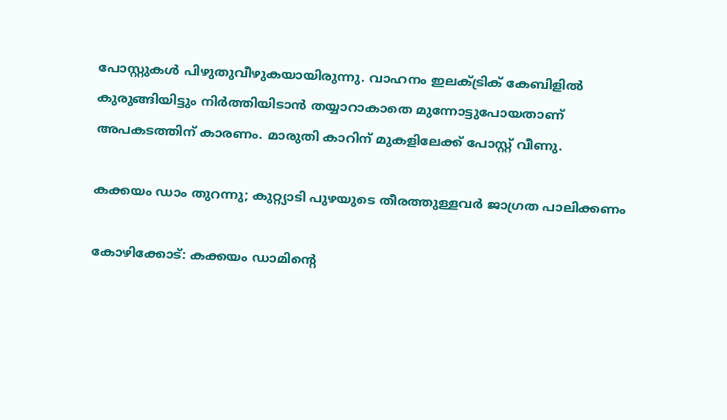പോസ്റ്റുകൾ പിഴുതുവീഴുകയായിരുന്നു. വാഹനം ഇലക്ട്രിക് കേബിളിൽ കുരുങ്ങിയിട്ടും നിർത്തിയിടാൻ തയ്യാറാകാതെ മുന്നോട്ടുപോയതാണ് അപകടത്തിന് കാരണം. മാരുതി കാറിന് മുകളിലേക്ക് പോസ്റ്റ് വീണു.

കക്കയം ഡാം തുറന്നു; കുറ്റ്യാടി പുഴയുടെ തീരത്തുള്ളവർ ജാഗ്രത പാലിക്കണം

കോഴിക്കോട്: കക്കയം ഡാമിന്റെ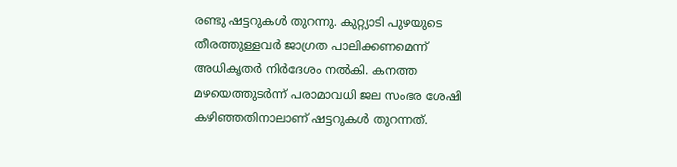രണ്ടു ഷട്ടറുകൾ തുറന്നു. കുറ്റ്യാടി പുഴയുടെ തീരത്തുള്ളവർ ജാഗ്രത പാലിക്കണമെന്ന് അധികൃതർ നിർദേശം നൽകി. കനത്ത മഴയെത്തുടർന്ന് പരാമാവധി ജല സംഭര ശേഷി കഴിഞ്ഞതിനാലാണ് ഷട്ടറുകൾ തുറന്നത്.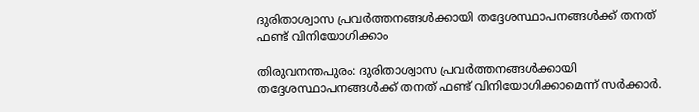ദുരിതാശ്വാസ പ്രവർത്തനങ്ങൾക്കായി തദ്ദേശസ്ഥാപനങ്ങൾക്ക് തനത് ഫണ്ട് വിനിയോഗിക്കാം

തിരുവനന്തപുരം: ദുരിതാശ്വാസ പ്രവർത്തനങ്ങൾക്കായി തദ്ദേശസ്ഥാപനങ്ങൾക്ക് തനത് ഫണ്ട് വിനിയോഗിക്കാമെന്ന് സർക്കാർ.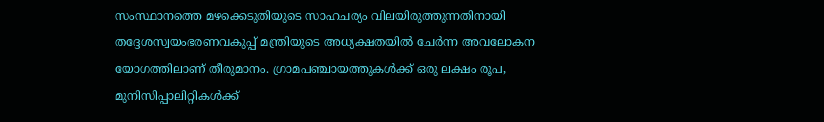സംസ്ഥാനത്തെ മഴക്കെടുതിയുടെ സാഹചര്യം വിലയിരുത്തുന്നതിനായി തദ്ദേശസ്വയംഭരണവകുപ്പ് മന്ത്രിയുടെ അധ്യക്ഷതയിൽ ചേർന്ന അവലോകന യോഗത്തിലാണ് തീരുമാനം. ഗ്രാമപഞ്ചായത്തുകൾക്ക് ഒരു ലക്ഷം രൂപ, മുനിസിപ്പാലിറ്റികൾക്ക്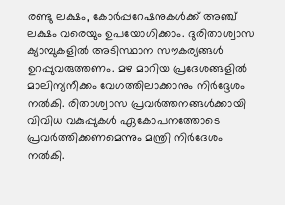രണ്ടു ലക്ഷം, കോർപ്പറേഷനുകൾക്ക് അഞ്ച് ലക്ഷം വരെയും ഉപയോഗിക്കാം. ദുരിതാശ്വാസ ക്യാമ്പുകളിൽ അടിസ്ഥാന സൗകര്യങ്ങൾ ഉറപ്പുവരുത്തണം. മഴ മാറിയ പ്രദേശങ്ങളിൽ മാലിന്യനീക്കം വേഗത്തിലാക്കാനും നിർദ്ദേശം നൽകി. രിതാശ്വാസ പ്രവർത്തനങ്ങൾക്കായി വിവിധ വകുപ്പുകൾ ഏകോപനത്തോടെ പ്രവർത്തിക്കണമെന്നും മന്ത്രി നിർദേശം നൽകി.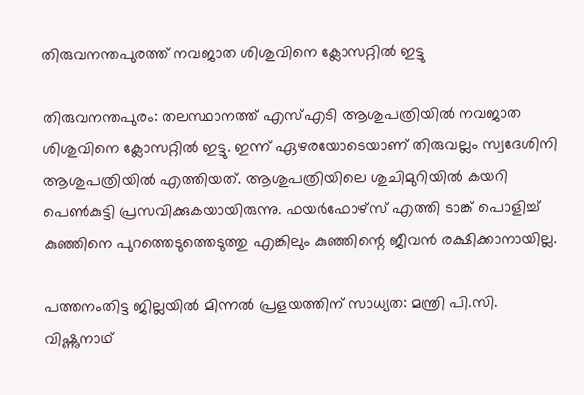തിരുവനന്തപുരത്ത് നവജാത ശിശുവിനെ ക്ലോസറ്റിൽ ഇട്ടു

തിരുവനന്തപുരം: തലസ്ഥാനത്ത് എസ്എടി ആശുപത്രിയിൽ നവജാത ശിശുവിനെ ക്ലോസറ്റിൽ ഇട്ടു. ഇന്ന് ഏഴരയോടെയാണ് തിരുവല്ലം സ്വദേശിനി ആശുപത്രിയിൽ എത്തിയത്. ആശുപത്രിയിലെ ശുചിമുറിയിൽ കയറി പെൺകുട്ടി പ്രസവിക്കുകയായിരുന്നു. ഫയർഫോഴ്സ് എത്തി ടാങ്ക് പൊളിച്ച് കുഞ്ഞിനെ പുറത്തെടുത്തെടുത്തു എങ്കിലും കുഞ്ഞിന്റെ ജീവൻ രക്ഷിക്കാനായില്ല.

പത്തനംതിട്ട ജില്ലയിൽ മിന്നൽ പ്രളയത്തിന് സാധ്യത: മന്ത്രി പി.സി. വിഷ്ണുനാഥ്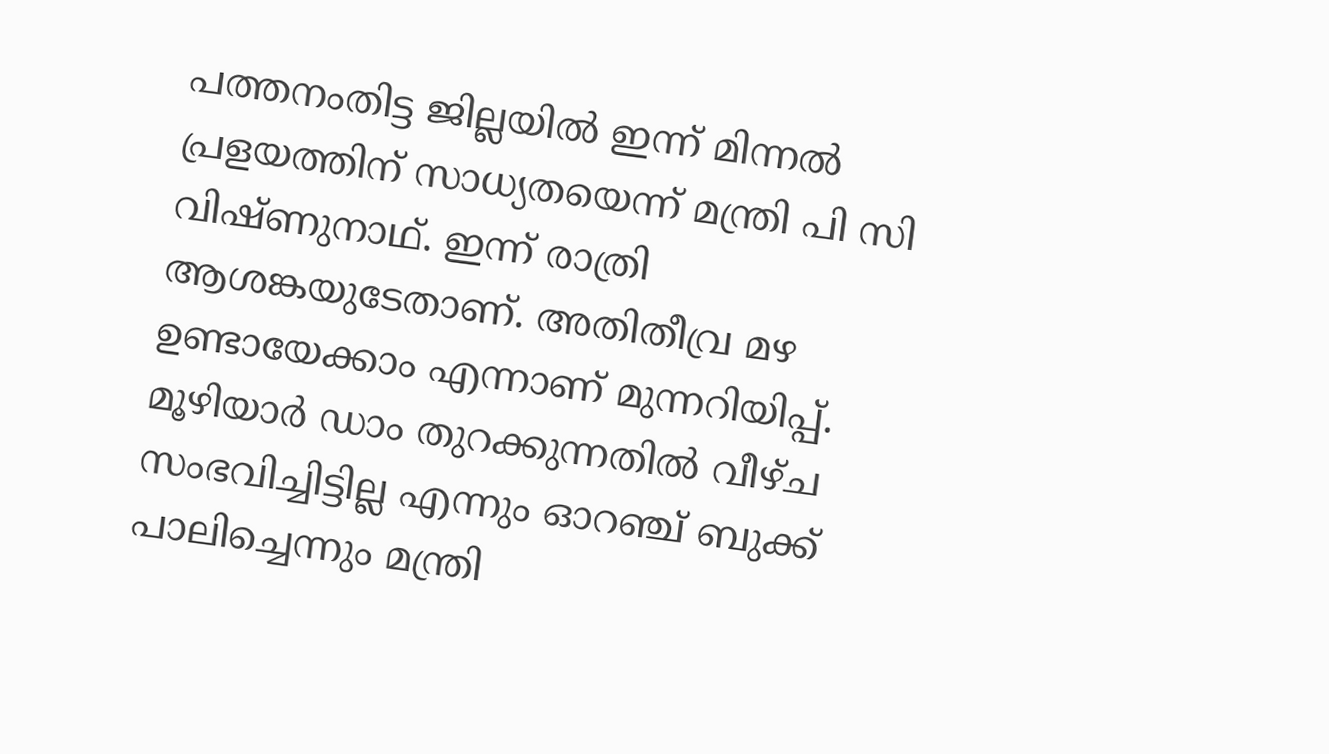പത്തനംതിട്ട ജില്ലയിൽ ഇന്ന് മിന്നൽ പ്രളയത്തിന് സാധ്യതയെന്ന് മന്ത്രി പി സി വിഷ്ണുനാഥ്. ഇന്ന് രാത്രി ആശങ്കയുടേതാണ്. അതിതീവ്ര മഴ ഉണ്ടായേക്കാം എന്നാണ് മുന്നറിയിപ്പ്. മൂഴിയാർ ഡാം തുറക്കുന്നതിൽ വീഴ്ച സംഭവിച്ചിട്ടില്ല എന്നും ഓറഞ്ച് ബുക്ക് പാലിച്ചെന്നും മന്ത്രി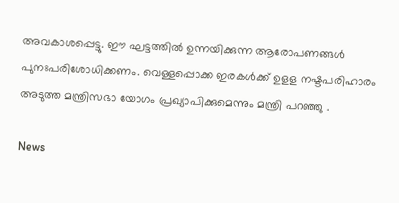അവകാശപ്പെട്ടു. ഈ ഘട്ടത്തിൽ ഉന്നയിക്കുന്ന ആരോപണങ്ങൾ പുനഃപരിശോധിക്കണം. വെള്ളപ്പൊക്ക ഇരകൾക്ക് ഉളള നഷ്ടപരിഹാരം അടുത്ത മന്ത്രിസഭാ യോഗം പ്രഖ്യാപിക്കുമെന്നും മന്ത്രി പറഞ്ഞു .

News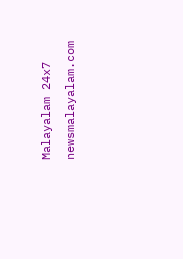Malayalam 24x7
newsmalayalam.com